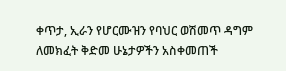ቀጥታ, ኢራን የሆርሙዝን የባህር ወሽመጥ ዳግም ለመክፈት ቅድመ ሁኔታዎችን አስቀመጠች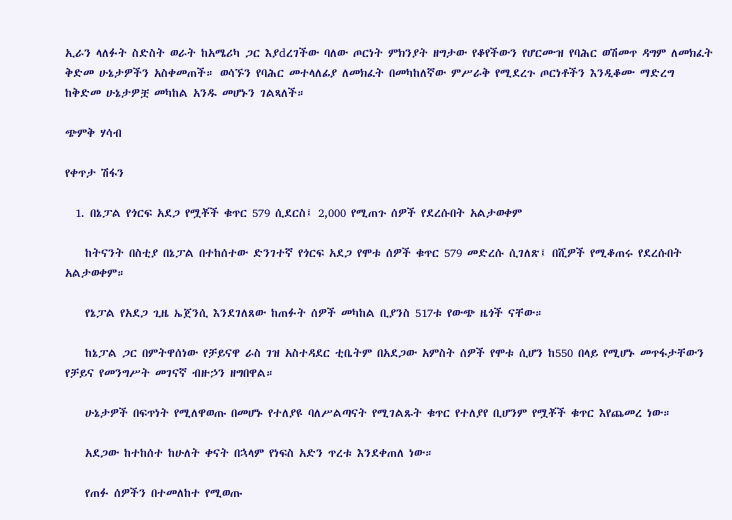ኢራን ላለፉት ስድስት ወራት ከአሜሪካ ጋር እያdረገችው ባለው ጦርነት ምክንያት ዘግታው የቆየችውን የሆርሙዝ የባሕር ወሽመጥ ዳግም ለመክፈት ቅድመ ሁኔታዎችን አስቀመጠች። ወሳኙን የባሕር መተላለፊያ ለመክፈት በመካከለኛው ምሥራቅ የሚደረጉ ጦርነቶችን እንዲቆሙ ማድረግ ከቅድመ ሁኔታዎቿ መካከል አንዱ መሆኑን ገልጻለች።

ጭምቅ ሃሳብ

የቀጥታ ሽፋን

  1. በኔፓል የጎርፍ አደጋ የሟቾች ቁጥር 579 ሲደርስ፤ 2,000 የሚጠጉ ሰዎች የደረሱበት አልታወቀም

    ከትናንት በስቲያ በኔፓል በተከሰተው ድንገተኛ የጎርፍ አደጋ የሞቱ ሰዎች ቁጥር 579 መድረሱ ሲገለጽ፤ በሺዎች የሚቆጠሩ የደረሱበት አልታወቀም።

    የኔፓል የአደጋ ጊዜ ኤጀንሲ እንደገለጸው ከጠፉት ሰዎች መካከል ቢያንስ 517ቱ የውጭ ዜጎች ናቸው።

    ከኔፓል ጋር በምትዋሰነው የቻይናዋ ራስ ገዝ አስተዳደር ቲቤትም በአደጋው አምስት ሰዎች የሞቱ ሲሆን ከ550 በላይ የሚሆኑ መጥፋታቸውን የቻይና የመንግሥት መገናኛ ብዙኃን ዘግበዋል።

    ሁኔታዎች በፍጥነት የሚለዋወጡ በመሆኑ የተለያዩ ባለሥልጣናት የሚገልጹት ቁጥር የተለያየ ቢሆንም የሟቾች ቁጥር እየጨመረ ነው።

    አደጋው ከተከሰተ ከሁለት ቀናት በኋላም የነፍስ አድን ጥረቱ እንደቀጠለ ነው።

    የጠፉ ሰዎችን በተመለከተ የሚወጡ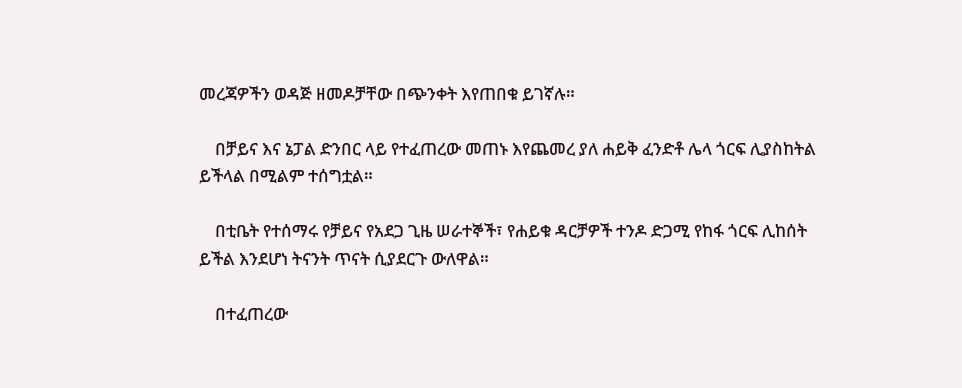መረጃዎችን ወዳጅ ዘመዶቻቸው በጭንቀት እየጠበቁ ይገኛሉ።

    በቻይና እና ኔፓል ድንበር ላይ የተፈጠረው መጠኑ እየጨመረ ያለ ሐይቅ ፈንድቶ ሌላ ጎርፍ ሊያስከትል ይችላል በሚልም ተሰግቷል።

    በቲቤት የተሰማሩ የቻይና የአደጋ ጊዜ ሠራተኞች፣ የሐይቁ ዳርቻዎች ተንዶ ድጋሚ የከፋ ጎርፍ ሊከሰት ይችል እንደሆነ ትናንት ጥናት ሲያደርጉ ውለዋል።

    በተፈጠረው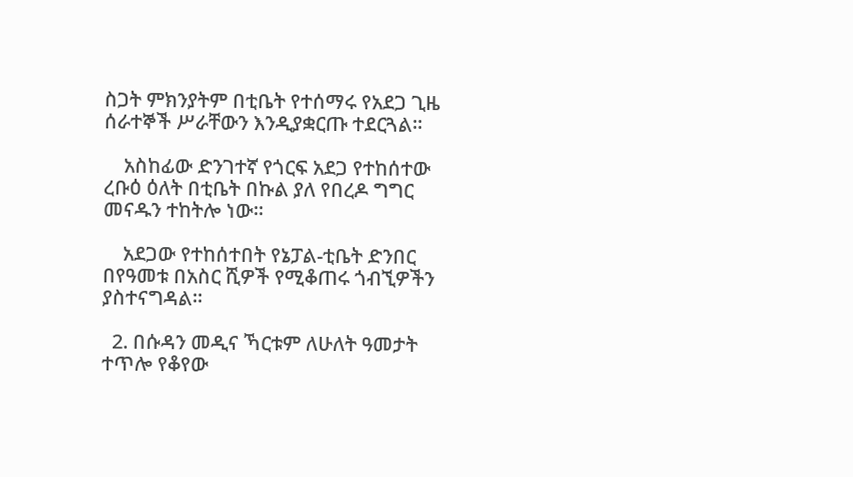ስጋት ምክንያትም በቲቤት የተሰማሩ የአደጋ ጊዜ ሰራተኞች ሥራቸውን እንዲያቋርጡ ተደርጓል።

    አስከፊው ድንገተኛ የጎርፍ አደጋ የተከሰተው ረቡዕ ዕለት በቲቤት በኩል ያለ የበረዶ ግግር መናዱን ተከትሎ ነው።

    አደጋው የተከሰተበት የኔፓል-ቲቤት ድንበር በየዓመቱ በአስር ሺዎች የሚቆጠሩ ጎብኚዎችን ያስተናግዳል።

  2. በሱዳን መዲና ኻርቱም ለሁለት ዓመታት ተጥሎ የቆየው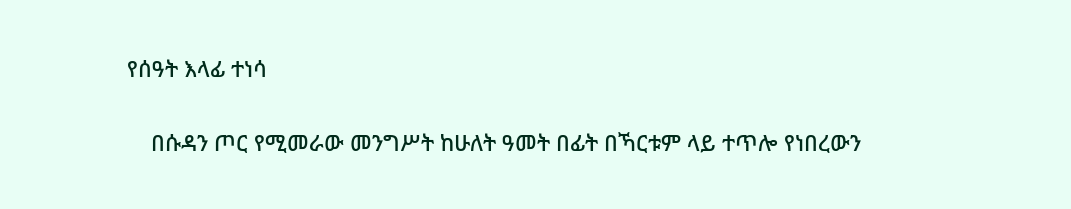የሰዓት እላፊ ተነሳ

    በሱዳን ጦር የሚመራው መንግሥት ከሁለት ዓመት በፊት በኻርቱም ላይ ተጥሎ የነበረውን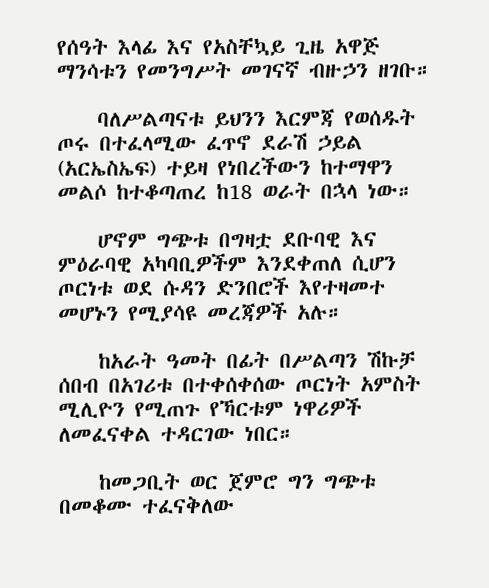የሰዓት እላፊ እና የአስቸኳይ ጊዜ አዋጅ ማንሳቱን የመንግሥት መገናኛ ብዙኃን ዘገቡ።

    ባለሥልጣናቱ ይህንን እርምጃ የወሰዱት ጦሩ በተፈላሚው ፈጥኖ ደራሽ ኃይል (አርኤስኤፍ) ተይዛ የነበረችውን ከተማዋን መልሶ ከተቆጣጠረ ከ18 ወራት በኋላ ነው።

    ሆኖም ግጭቱ በግዛቷ ደቡባዊ እና ምዕራባዊ አካባቢዎችም እንደቀጠለ ሲሆን ጦርነቱ ወደ ሱዳን ድንበሮች እየተዛመተ መሆኑን የሚያሳዩ መረጃዎች አሉ።

    ከአራት ዓመት በፊት በሥልጣን ሽኩቻ ሰበብ በአገሪቱ በተቀሰቀሰው ጦርነት አምስት ሚሊዮን የሚጠጉ የኻርቱም ነዋሪዎች ለመፈናቀል ተዳርገው ነበር።

    ከመጋቢት ወር ጀምሮ ግን ግጭቱ በመቆሙ ተፈናቅለው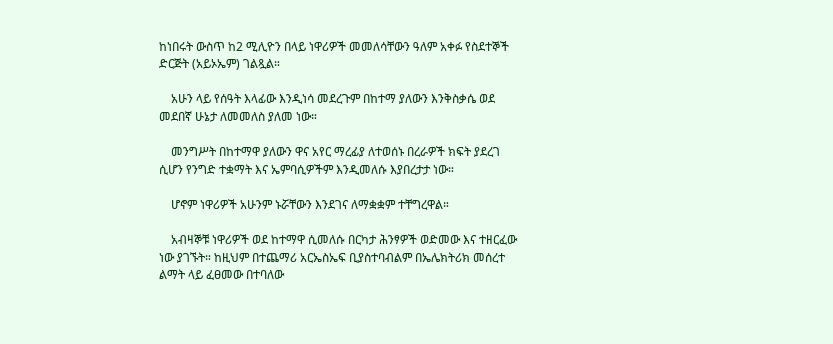ከነበሩት ውስጥ ከ2 ሚሊዮን በላይ ነዋሪዎች መመለሳቸውን ዓለም አቀፉ የስደተኞች ድርጅት (አይኦኤም) ገልጿል።

    አሁን ላይ የሰዓት እላፊው እንዲነሳ መደረጉም በከተማ ያለውን እንቅስቃሴ ወደ መደበኛ ሁኔታ ለመመለስ ያለመ ነው።

    መንግሥት በከተማዋ ያለውን ዋና አየር ማረፊያ ለተወሰኑ በረራዎች ክፍት ያደረገ ሲሆን የንግድ ተቋማት እና ኤምባሲዎችም እንዲመለሱ እያበረታታ ነው።

    ሆኖም ነዋሪዎች አሁንም ኑሯቸውን እንደገና ለማቋቋም ተቸግረዋል።

    አብዛኞቹ ነዋሪዎች ወደ ከተማዋ ሲመለሱ በርካታ ሕንፃዎች ወድመው እና ተዘርፈው ነው ያገኙት። ከዚህም በተጨማሪ አርኤስኤፍ ቢያስተባብልም በኤሌክትሪክ መሰረተ ልማት ላይ ፈፀመው በተባለው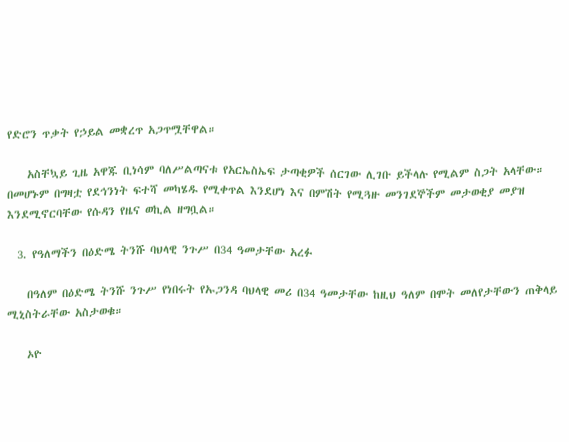የድሮን ጥቃት የኃይል መቋረጥ አጋጥሟቸዋል።

    አስቸኳይ ጊዜ አዋጁ ቢነሳም ባለሥልጣናቱ የአርኤስኤፍ ታጣቂዎች ሰርገው ሊገቡ ይችላሉ የሚልም ስጋት አላቸው። በመሆኑም በግዛቷ የደኅንነት ፍተሻ መካሄዱ የሚቀጥል እንደሆነ እና በምሽት የሚጓዙ መንገደኞችም መታወቂያ መያዝ እንደሚኖርባቸው የሱዳን የዜና ወኪል ዘግቧል።

  3. የዓለማችን በዕድሜ ትንሹ ባህላዊ ንጉሥ በ34 ዓመታቸው አረፉ

    በዓለም በዕድሜ ትንሹ ንጉሥ የነበሩት የኡጋንዳ ባህላዊ መሪ በ34 ዓመታቸው ከዚህ ዓለም በሞት መለየታቸውን ጠቅላይ ሚኒስትራቸው አስታወቁ።

    ኦዮ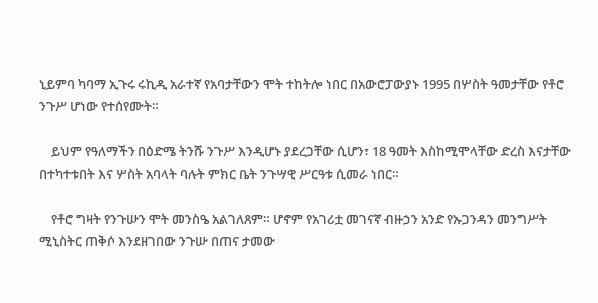ኒይምባ ካባማ ኢጉሩ ሩኪዲ አራተኛ የአባታቸውን ሞት ተከትሎ ነበር በአውሮፓውያኑ 1995 በሦስት ዓመታቸው የቶሮ ንጉሥ ሆነው የተሰየሙት።

    ይህም የዓለማችን በዕድሜ ትንሹ ንጉሥ እንዲሆኑ ያደረጋቸው ሲሆን፣ 18 ዓመት እስከሚሞላቸው ድረስ እናታቸው በተካተቱበት እና ሦስት አባላት ባሉት ምክር ቤት ንጉሣዊ ሥርዓቱ ሲመራ ነበር።

    የቶሮ ግዛት የንጉሡን ሞት መንስዔ አልገለጸም። ሆኖም የአገሪቷ መገናኛ ብዙኃን አንድ የኡጋንዳን መንግሥት ሚኒስትር ጠቅሶ እንደዘገበው ንጉሡ በጠና ታመው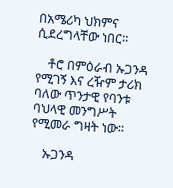በአሜሪካ ህክምና ሲደረግላቸው ነበር።

    ቶሮ በምዕራብ ኡጋንዳ የሚገኝ እና ረዥም ታሪክ ባለው ጥንታዊ የባንቱ ባህላዊ መንግሥት የሚመራ ግዛት ነው።

    ኡጋንዳ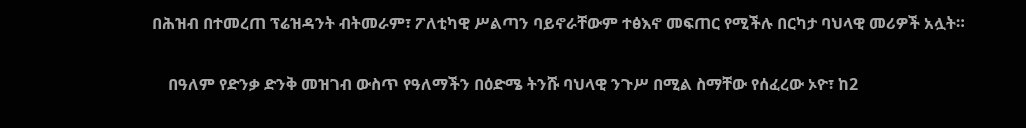በሕዝብ በተመረጠ ፕሬዝዳንት ብትመራም፣ ፖለቲካዊ ሥልጣን ባይኖራቸውም ተፅእኖ መፍጠር የሚችሉ በርካታ ባህላዊ መሪዎች አሏት።

    በዓለም የድንቃ ድንቅ መዝገብ ውስጥ የዓለማችን በዕድሜ ትንሹ ባህላዊ ንጉሥ በሚል ስማቸው የሰፈረው ኦዮ፣ ከ2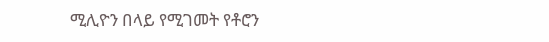ሚሊዮን በላይ የሚገመት የቶሮን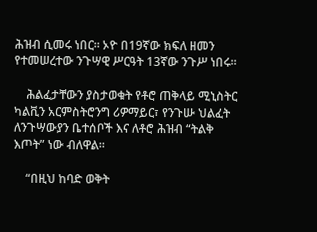ሕዝብ ሲመሩ ነበር። ኦዮ በ19ኛው ክፍለ ዘመን የተመሠረተው ንጉሣዊ ሥርዓት 13ኛው ንጉሥ ነበሩ።

    ሕልፈታቸውን ያስታወቁት የቶሮ ጠቅላይ ሚኒስትር ካልቪን አርምስትሮንግ ሪዎማይር፣ የንጉሡ ህልፈት ለንጉሣውያን ቤተሰቦች እና ለቶሮ ሕዝብ “ትልቅ እጦት” ነው ብለዋል።

    “በዚህ ከባድ ወቅት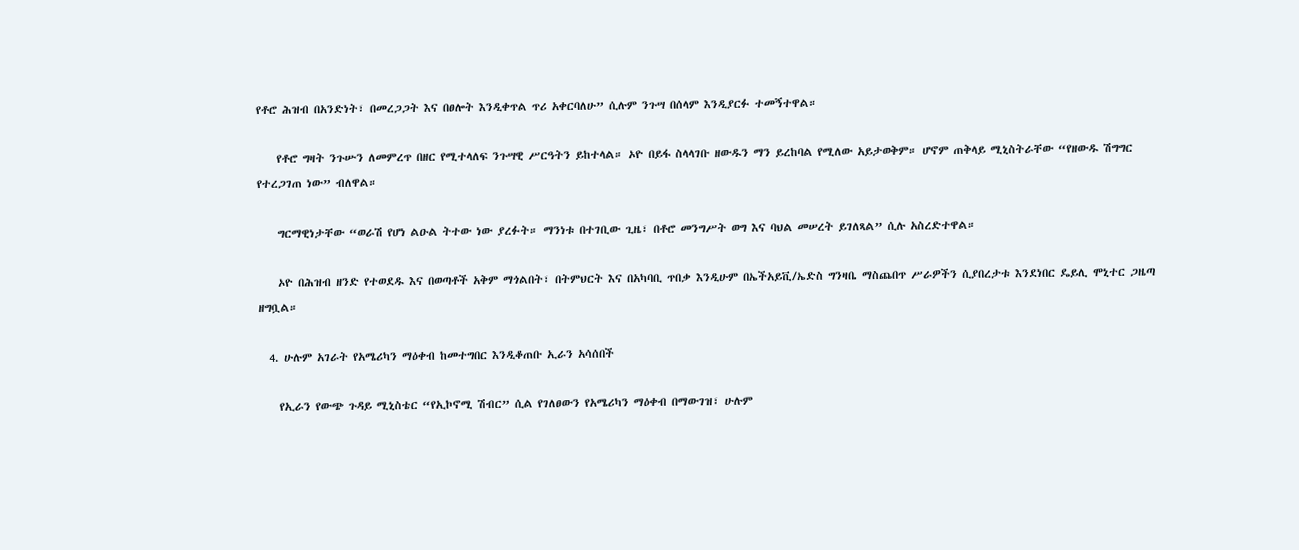የቶሮ ሕዝብ በአንድነት፣ በመረጋጋት እና በፀሎት እንዲቀጥል ጥሪ አቀርባለሁ” ሲሉም ንጉሣ በሰላም እንዲያርፉ ተመኝተዋል።

    የቶሮ ግዛት ንጉሡን ለመምረጥ በዘር የሚተላለፍ ንጉሣዊ ሥርዓትን ይከተላል። ኦዮ በይፋ ስላላገቡ ዘውዱን ማን ይረከባል የሚለው አይታወቅም። ሆኖም ጠቅላይ ሚኒስትራቸው “የዘውዱ ሽግግር የተረጋገጠ ነው” ብለዋል።

    ግርማዊነታቸው “ወራሽ የሆነ ልዑል ትተው ነው ያረፉት። ማንነቱ በተገቢው ጊዜ፣ በቶሮ መንግሥት ወግ እና ባህል መሠረት ይገለጻል” ሲሉ አስረድተዋል።

    ኦዮ በሕዝብ ዘንድ የተወደዱ እና በወጣቶች አቅም ማጎልበት፣ በትምህርት እና በአካባቢ ጥበቃ እንዲሁም በኤችአይቪ/ኤድስ ግንዛቤ ማስጨበጥ ሥራዎችን ሲያበረታቱ እንደነበር ዴይሊ ሞኒተር ጋዜጣ ዘግቧል።

  4. ሁሉም አገራት የአሜሪካን ማዕቀብ ከመተግበር እንዲቆጠቡ ኢራን አሳሰበች

    የኢራን የውጭ ጉዳይ ሚኒስቴር “የኢኮኖሚ ሽብር” ሲል የገለፀውን የአሜሪካን ማዕቀብ በማውገዝ፣ ሁሉም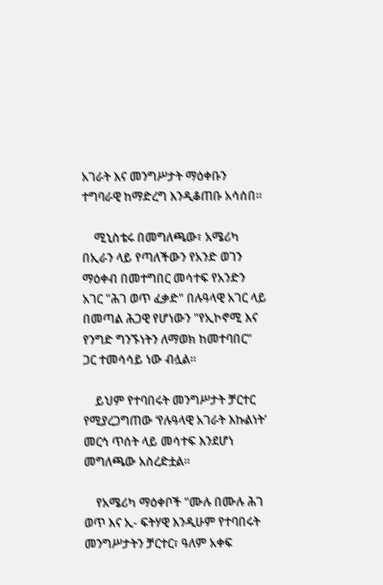አገራት እና መንግሥታት ማዕቀቡን ተግባራዊ ከማድረግ እንዲቆጠቡ አሳሰበ።

    ሚኒስቴሩ በመግለጫው፣ አሜሪካ በኢራን ላይ የጣለችውን የአንድ ወገን ማዕቀብ በመተግበር መሳተፍ የአንድን አገር "ሕገ ወጥ ፈቃድ" በሉዓላዊ አገር ላይ በመጣል ሕጋዊ የሆነውን "የኢኮኖሚ እና የንግድ ግንኙነትን ለማወክ ከመተባበር" ጋር ተመሳሳይ ነው ብሏል።

    ይህም የተባበሩት መንግሥታት ቻርተር የሚያረጋግጠው ‘የሉዓላዊ አገራት እኩልነት’ መርኅ ጥሰት ላይ መሳተፍ እንደሆነ መግለጫው አስረድቷል።

    የአሜሪካ ማዕቀቦች "ሙሉ በሙሉ ሕገ ወጥ እና ኢ- ፍትሃዊ እንዲሁም የተባበሩት መንግሥታትን ቻርተር፣ ዓለም አቀፍ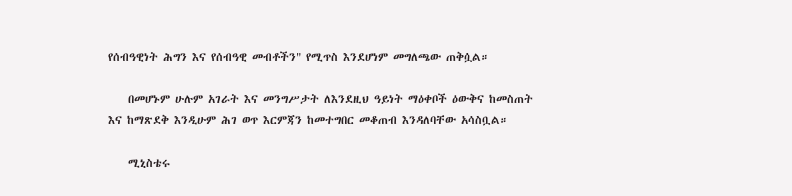የሰብዓዊነት ሕግን እና የሰብዓዊ መብቶችን" የሚጥስ እንደሆነም መግለጫው ጠቅሷል።

    በመሆኑም ሁሉም አገራት እና መንግሥታት ለእንደዚህ ዓይነት ማዕቀቦች ዕውቅና ከመስጠት እና ከማጽደቅ እንዲሁም ሕገ ወጥ እርምጃን ከመተግበር መቆጠብ እንዳለባቸው አሳስቧል።

    ሚኒስቴሩ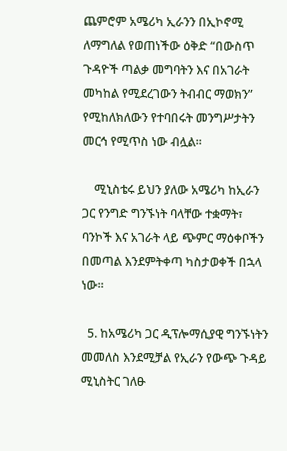ጨምሮም አሜሪካ ኢራንን በኢኮኖሚ ለማግለል የወጠነችው ዕቅድ “በውስጥ ጉዳዮች ጣልቃ መግባትን እና በአገራት መካከል የሚደረገውን ትብብር ማወክን” የሚከለክለውን የተባበሩት መንግሥታትን መርኅ የሚጥስ ነው ብሏል።

    ሚኒስቴሩ ይህን ያለው አሜሪካ ከኢራን ጋር የንግድ ግንኙነት ባላቸው ተቋማት፣ ባንኮች እና አገራት ላይ ጭምር ማዕቀቦችን በመጣል እንደምትቀጣ ካስታወቀች በኋላ ነው።

  5. ከአሜሪካ ጋር ዲፕሎማሲያዊ ግንኙነትን መመለስ እንደሚቻል የኢራን የውጭ ጉዳይ ሚኒስትር ገለፁ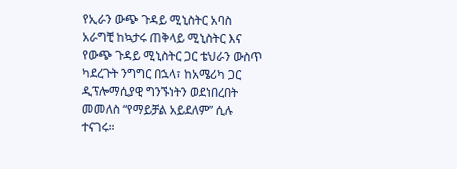የኢራን ውጭ ጉዳይ ሚኒስትር አባስ አራግቺ ከኳታሩ ጠቅላይ ሚኒስትር እና የውጭ ጉዳይ ሚኒስትር ጋር ቴህራን ውስጥ ካደረጉት ንግግር በኋላ፣ ከአሜሪካ ጋር ዲፕሎማሲያዊ ግንኙነትን ወደነበረበት መመለስ “የማይቻል አይደለም” ሲሉ ተናገሩ።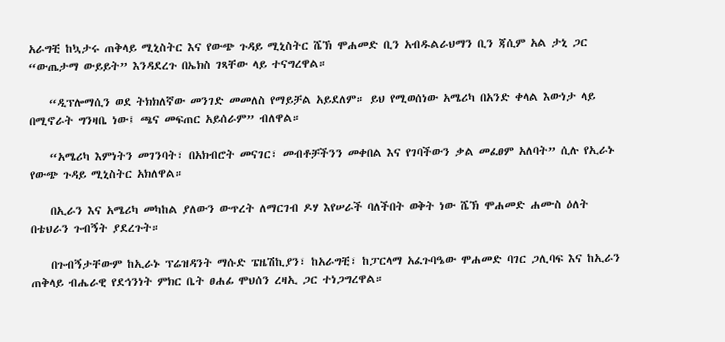አራግቺ ከኳታሩ ጠቅላይ ሚኒስትር እና የውጭ ጉዳይ ሚኒስትር ሼኽ ሞሐመድ ቢን አብዱልራህማን ቢን ጃሲም አል ታኒ ጋር “ውጤታማ ውይይት” እንዳደረጉ በኤክስ ገጻቸው ላይ ተናግረዋል።

    “ዲፕሎማሲን ወደ ትክክለኛው መንገድ መመለስ የማይቻል አይደለም። ይህ የሚወሰነው አሜሪካ በአንድ ቀላል እውነታ ላይ በሚኖራት ግንዛቤ ነው፤ ጫና መፍጠር አይሰራም” ብለዋል።

    “አሜሪካ እምነትን መገንባት፣ በአክብሮት መናገር፣ መብቶቻችንን መቀበል እና የገባችውን ቃል መፈፀም አለባት” ሲሉ የኢራኑ የውጭ ጉዳይ ሚኒስትር አክለዋል።

    በኢራን እና አሜሪካ መካከል ያለውን ውጥረት ለማርገብ ዶሃ እየሠራች ባለችበት ወቅት ነው ሼኽ ሞሐመድ ሐሙስ ዕለት በቴህራን ጉብኝት ያደረጉት።

    በጉብኝታቸውም ከኢራኑ ፕሬዝዳንት ማሱድ ፔዜሽኪያን፣ ከአራግቺ፣ ከፓርላማ አፈጉባዔው ሞሐመድ ባገር ጋሊባፍ እና ከኢራን ጠቅላይ ብሔራዊ የደኅንነት ምክር ቤት ፀሐፊ ሞህሰን ረዛኢ ጋር ተነጋግረዋል።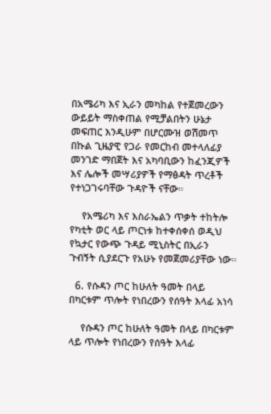በአሜሪካ እና ኢራን መካከል የተጀመረውን ውይይት ማስቀጠል የሚቻልበትን ሁኔታ መፍጠር እንዲሁም በሆርሙዝ ወሽመጥ በኩል ጊዜያዊ የጋራ የመርከብ መተላለፊያ መንገድ ማበጀት እና አካባቢውን ከፈንጂዎች እና ሌሎች መሣሪያዎች የማፅዳት ጥረቶች የተነጋገሩባቸው ጉዳዮች ናቸው።

    የአሜሪካ እና እስራኤልን ጥቃት ተከትሎ የካቲት ወር ላይ ጦርነቱ ከተቀሰቀሰ ወዲህ የኳታር የውጭ ጉዳይ ሚኒስትር በኢራን ጉብኝት ሲያደርጉ የአሁኑ የመጀመሪያቸው ነው።

  6. የሱዳን ጦር ከሁለት ዓመት በላይ በካርቱም ጥሎት የነበረውን የሰዓት እላፊ አነሳ

    የሱዳን ጦር ከሁለት ዓመት በላይ በካርቱም ላይ ጥሎት የነበረውን የሰዓት እላፊ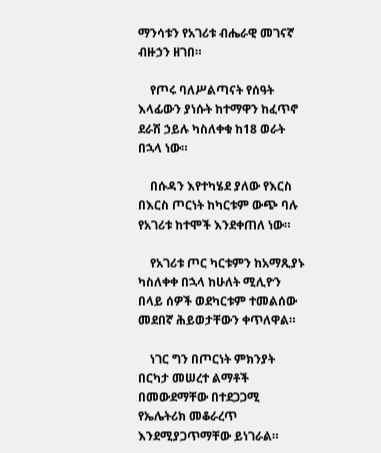ማንሳቱን የአገሪቱ ብሔራዊ መገናኛ ብዙኃን ዘገበ።

    የጦሩ ባለሥልጣናት የሰዓት እላፊውን ያነሱት ከተማዋን ከፈጥኖ ደራሽ ኃይሉ ካስለቀቁ ከ18 ወራት በኋላ ነው።

    በሱዳን እየተካሄደ ያለው የእርስ በእርስ ጦርነት ከካርቱም ውጭ ባሉ የአገሪቱ ከተሞች እንደቀጠለ ነው።

    የአገሪቱ ጦር ካርቱምን ከአማጺያኑ ካስለቀቀ በኋላ ከሁለት ሚሊዮን በላይ ሰዎች ወደካርቱም ተመልሰው መደበኛ ሕይወታቸውን ቀጥለዋል።

    ነገር ግን በጦርነት ምክንያት በርካታ መሠረተ ልማቶች በመውደማቸው በተደጋጋሚ የኤሌትሪክ መቆራረጥ እንደሚያጋጥማቸው ይነገራል።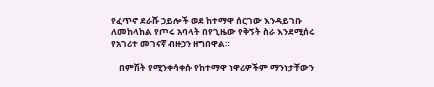የፈጥኖ ደራሹ ኃይሎች ወደ ከተማዋ ሰርገው እንዳይገቡ ለመከላከል የጦሩ አባላት በየጊዜው የቅኝት ስራ እንደሚሰሩ የአገሪተ መገናኛ ብዙኃን ዘግበዋል።

    በምሽት የሚንቀሳቀሱ የከተማዋ ነዋሪዎችም ማንነታቸውን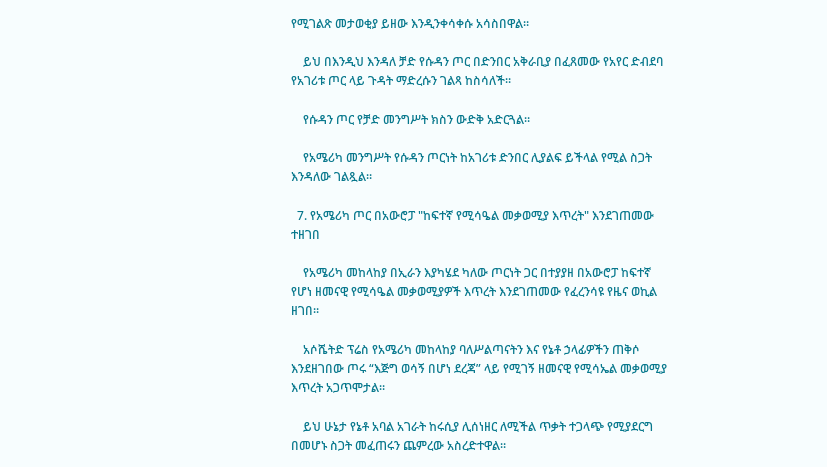የሚገልጽ መታወቂያ ይዘው እንዲንቀሳቀሱ አሳስበዋል።

    ይህ በእንዲህ እንዳለ ቻድ የሱዳን ጦር በድንበር አቅራቢያ በፈጸመው የአየር ድብደባ የአገሪቱ ጦር ላይ ጉዳት ማድረሱን ገልጻ ከስሳለች።

    የሱዳን ጦር የቻድ መንግሥት ክስን ውድቅ አድርጓል።

    የአሜሪካ መንግሥት የሱዳን ጦርነት ከአገሪቱ ድንበር ሊያልፍ ይችላል የሚል ስጋት እንዳለው ገልጿል።

  7. የአሜሪካ ጦር በአውሮፓ "ከፍተኛ የሚሳዔል መቃወሚያ እጥረት" እንደገጠመው ተዘገበ

    የአሜሪካ መከላከያ በኢራን እያካሄደ ካለው ጦርነት ጋር በተያያዘ በአውሮፓ ከፍተኛ የሆነ ዘመናዊ የሚሳዔል መቃወሚያዎች እጥረት እንደገጠመው የፈረንሳዩ የዜና ወኪል ዘገበ።

    አሶሼትድ ፕሬስ የአሜሪካ መከላከያ ባለሥልጣናትን እና የኔቶ ኃላፊዎችን ጠቅሶ እንደዘገበው ጦሩ “እጅግ ወሳኝ በሆነ ደረጃ” ላይ የሚገኝ ዘመናዊ የሚሳኤል መቃወሚያ እጥረት አጋጥሞታል።

    ይህ ሁኔታ የኔቶ አባል አገራት ከሩሲያ ሊሰነዘር ለሚችል ጥቃት ተጋላጭ የሚያደርግ በመሆኑ ስጋት መፈጠሩን ጨምረው አስረድተዋል።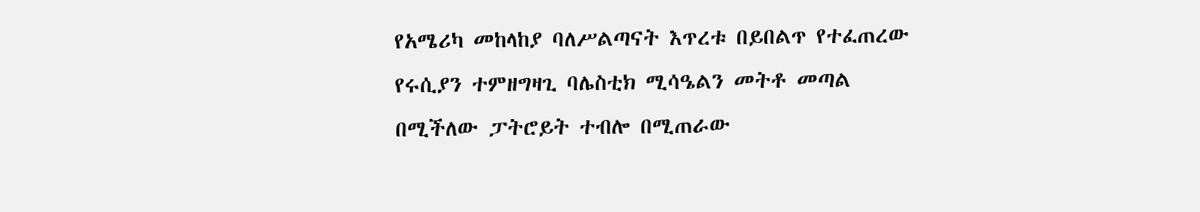የአሜሪካ መከላከያ ባለሥልጣናት እጥረቱ በይበልጥ የተፈጠረው የሩሲያን ተምዘግዛጊ ባሌስቲክ ሚሳዔልን መትቶ መጣል በሚችለው ፓትሮይት ተብሎ በሚጠራው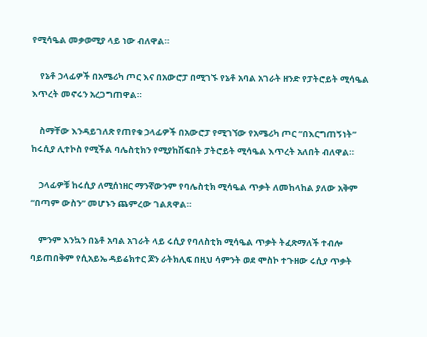የሚሳዔል መቃወሚያ ላይ ነው ብለዋል።

    የኔቶ ኃላፊዎች በአሜሪካ ጦር እና በአውሮፓ በሚገኙ የኔቶ አባል አገራት ዘንድ የፓትሮይት ሚሳዔል እጥረት መኖሩን አረጋግጠዋል።

    ስማቸው እንዳይገለጽ የጠየቁ ኃላፊዎች በአውሮፓ የሚገኘው የአሜሪካ ጦር “በእርግጠኝነት” ከሩሲያ ሊተኮስ የሚችል ባሌስቲክን የሚያከሽፍበት ፓትሮይት ሚሳዔል እጥረት አለበት ብለዋል።

    ኃላፊዎቹ ከሩሲያ ለሚሰነዘር ማንኛውንም የባሌስቲክ ሚሳዔል ጥቃት ለመከላከል ያለው አቅም “በጣም ውስን” መሆኑን ጨምረው ገልጸዋል።

    ምንም እንኳን በኔቶ አባል አገራት ላይ ሩሲያ የባለስቲክ ሚሳዔል ጥቃት ትፈጽማለች ተብሎ ባይጠበቅም የሲአይኤ ዳይሬክተር ጆን ራትክሊፍ በዚህ ሳምንት ወደ ሞስኮ ተጉዘው ሩሲያ ጥቃት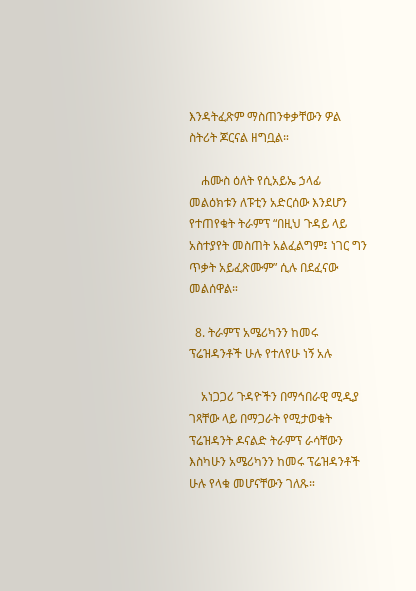እንዳትፈጽም ማስጠንቀቃቸውን ዎል ስትሪት ጆርናል ዘግቧል።

    ሐሙስ ዕለት የሲአይኤ ኃላፊ መልዕክቱን ለፑቲን አድርሰው እንደሆን የተጠየቁት ትራምፕ “በዚህ ጉዳይ ላይ አስተያየት መስጠት አልፈልግም፤ ነገር ግን ጥቃት አይፈጽሙም” ሲሉ በደፈናው መልሰዋል።

  8. ትራምፕ አሜሪካንን ከመሩ ፕሬዝዳንቶች ሁሉ የተለየሁ ነኝ አሉ

    አነጋጋሪ ጉዳዮችን በማኅበራዊ ሚዲያ ገጻቸው ላይ በማጋራት የሚታወቁት ፕሬዝዳንት ዶናልድ ትራምፕ ራሳቸውን እስካሁን አሜሪካንን ከመሩ ፕሬዝዳንቶች ሁሉ የላቁ መሆናቸውን ገለጹ።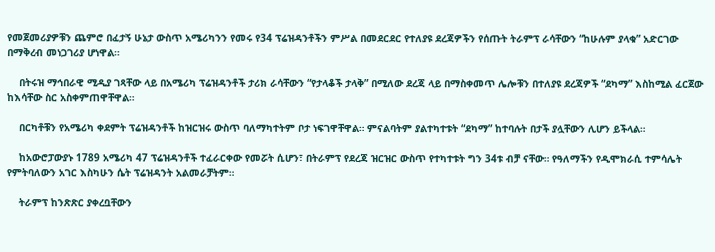የመጀመሪያዎቹን ጨምሮ በፈታኝ ሁኔታ ውስጥ አሜሪካንን የመሩ የ34 ፕሬዝዳንቶችን ምሥል በመደርደር የተለያዩ ደረጃዎችን የሰጡት ትራምፕ ራሳቸውን “ከሁሉም ያላቁ” አድርገው በማቅረብ መነጋገሪያ ሆነዋል።

    በትሩዝ ማኅበራዊ ሚዲያ ገጻቸው ላይ በአሜሪካ ፕሬዝዳንቶች ታሪክ ራሳቸውን “የታላቆች ታላቅ” በሚለው ደረጃ ላይ በማስቀመጥ ሌሎቹን በተለያዩ ደረጃዎች “ደካማ” እስከሚል ፈርጀው ከእሳቸው ስር አስቀምጠዋቸዋል።

    በርካቶቹን የአሜሪካ ቀደምት ፕሬዝዳንቶች ከዝርዝሩ ውስጥ ባለማካተትም ቦታ ነፍገዋቸዋል። ምናልባትም ያልተካተቱት “ደካማ” ከተባሉት በታች ያሏቸውን ሊሆን ይችላል።

    ከአውሮፓውያኑ 1789 አሜሪካ 47 ፕሬዝዳንቶች ተፈራርቀው የመሯት ሲሆን፣ በትራምፕ የደረጃ ዝርዝር ውስጥ የተካተቱት ግን 34ቱ ብቻ ናቸው። የዓለማችን የዲሞክራሲ ተምሳሌት የምትባለውን አገር እስካሁን ሴት ፕሬዝዳንት አልመራቻትም።

    ትራምፕ ከንጽጽር ያቀረቧቸውን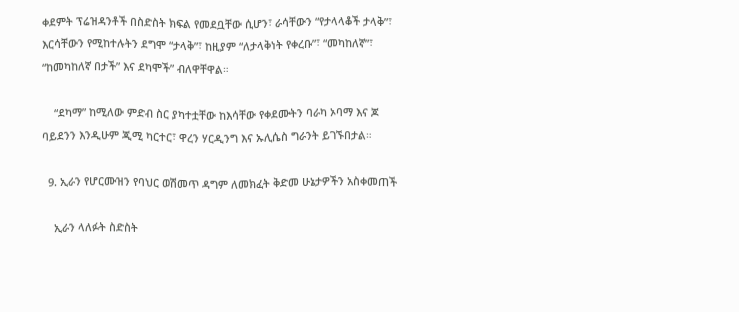ቀደምት ፕሬዝዳንቶች በስድስት ክፍል የመደቧቸው ሲሆን፣ ራሳቸውን “የታላላቆች ታላቅ”፣ እርሳቸውን የሚከተሉትን ደግሞ “ታላቅ”፣ ከዚያም “ለታላቅነት የቀረቡ”፣ “መካከለኛ”፣ “ከመካከለኛ በታች” እና ደካሞች” ብለዋቸዋል።

    “ደካማ” ከሚለው ምድብ ስር ያካተቷቸው ከእሳቸው የቀደሙትን ባራካ ኦባማ እና ጆ ባይደንን እንዲሁም ጂሚ ካርተር፣ ዋረን ሃርዲንግ እና ኡሊሴስ ግራንት ይገኙበታል።

  9. ኢራን የሆርሙዝን የባህር ወሽመጥ ዳግም ለመክፈት ቅድመ ሁኔታዎችን አስቀመጠች

    ኢራን ላለፉት ስድስት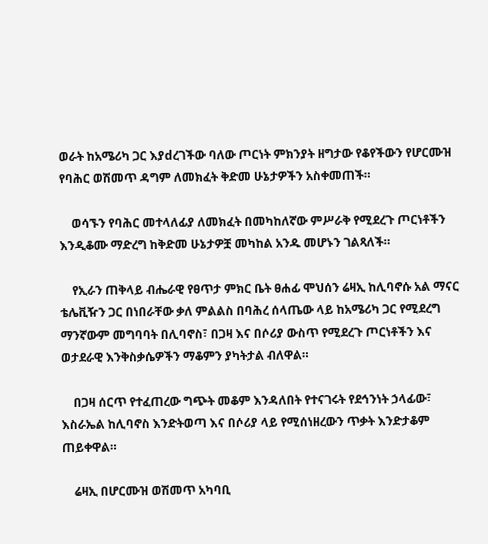ወራት ከአሜሪካ ጋር እያdረገችው ባለው ጦርነት ምክንያት ዘግታው የቆየችውን የሆርሙዝ የባሕር ወሽመጥ ዳግም ለመክፈት ቅድመ ሁኔታዎችን አስቀመጠች።

    ወሳኙን የባሕር መተላለፊያ ለመክፈት በመካከለኛው ምሥራቅ የሚደረጉ ጦርነቶችን እንዲቆሙ ማድረግ ከቅድመ ሁኔታዎቿ መካከል አንዱ መሆኑን ገልጻለች።

    የኢራን ጠቅላይ ብሔራዊ የፀጥታ ምክር ቤት ፀሐፊ ሞህሰን ሬዛኢ ከሊባኖሱ አል ማናር ቴሌቪዥን ጋር በነበራቸው ቃለ ምልልስ በባሕረ ሰላጤው ላይ ከአሜሪካ ጋር የሚደረግ ማንኛውም መግባባት በሊባኖስ፣ በጋዛ እና በሶሪያ ውስጥ የሚደረጉ ጦርነቶችን እና ወታደራዊ እንቅስቃሴዎችን ማቆምን ያካትታል ብለዋል።

    በጋዛ ሰርጥ የተፈጠረው ግጭት መቆም እንዳለበት የተናገሩት የደኅንነት ኃላፊው፣ እስራኤል ከሊባኖስ እንድትወጣ እና በሶሪያ ላይ የሚሰነዘረውን ጥቃት እንድታቆም ጠይቀዋል።

    ሬዛኢ በሆርሙዝ ወሽመጥ አካባቢ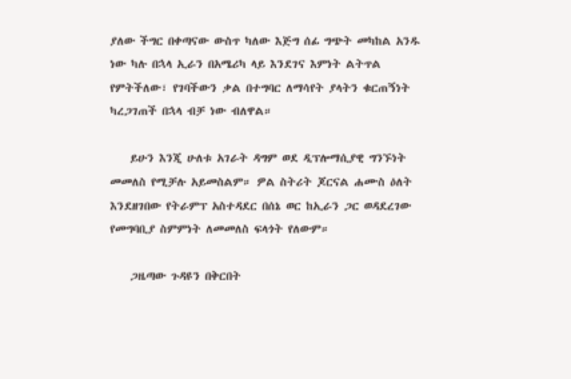ያለው ችግር በቀጣናው ውስጥ ካለው እጅግ ሰፊ ግጭት መካከል አንዱ ነው ካሉ በኋላ ኢራን በአሜሪካ ላይ እንደገና እምነት ልትጥል የምትችለው፣ የገባችውን ቃል በተግባር ለማሳየት ያላትን ቁርጠኝነት ካረጋገጠች በኋላ ብቻ ነው ብለዋል።

    ይሁን እንጂ ሁለቱ አገራት ዳግም ወደ ዲፕሎማሲያዊ ግንኙነት መመለስ የሚቻሉ አይመስልም። ዎል ስትሪት ጆርናል ሐሙስ ዕለት እንደዘገበው የትራምፕ አስተዳደር በሰኔ ወር ከኢራን ጋር ወዳደረገው የመግባቢያ ስምምነት ለመመለስ ፍላጎት የለውም።

    ጋዜጣው ጉዳዩን በቅርበት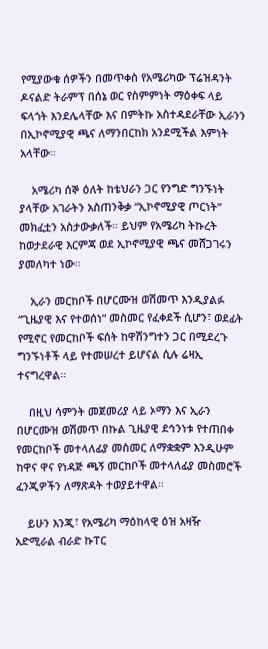የሚያውቁ ሰዎችን በመጥቀስ የአሜሪካው ፕሬዝዳንት ዶናልድ ትራምፕ በሰኔ ወር የስምምነት ማዕቀፍ ላይ ፍላጎት እንደሌላቸው እና በምትኩ አስተዳደራቸው ኢራንን በኢኮኖሚያዊ ጫና ለማንበርከክ አንደሚችል እምነት አላቸው።

    አሜሪካ ሰኞ ዕለት ከቴህራን ጋር የንግድ ግንኙነት ያላቸው አገራትን አስጠንቅቃ “ኢኮኖሚያዊ ጦርነት” መክፈቷን አስታውቃለች። ይህም የአሜሪካ ትኩረት ከወታደራዊ እርምጃ ወደ ኢኮኖሚያዊ ጫና መሸጋገሩን ያመለካተ ነው።

    ኢራን መርከቦች በሆርሙዝ ወሽመጥ እንዲያልፉ “ጊዜያዊ እና የተወሰነ” መስመር የፈቀደች ሲሆን፣ ወደፊት የሚኖር የመርከቦች ፍሰት ከዋሽንግተን ጋር በሚደረጉ ግንኙነቶች ላይ የተመሠረተ ይሆናል ሲሉ ሬዛኢ ተናግረዋል።

    በዚህ ሳምንት መጀመሪያ ላይ ኦማን እና ኢራን በሆርሙዝ ወሽመጥ በኩል ጊዜያዊ ደኅንነቱ የተጠበቀ የመርከቦች መተላለፊያ መስመር ለማቋቋም እንዲሁም ከዋና ዋና የነዳጅ ጫኝ መርከቦች መተላለፊያ መስመሮች ፈንጂዎችን ለማጽዳት ተወያይተዋል።

    ይሁን እንጂ፣ የአሜሪካ ማዕከላዊ ዕዝ አዛዥ አድሚራል ብራድ ኩፐር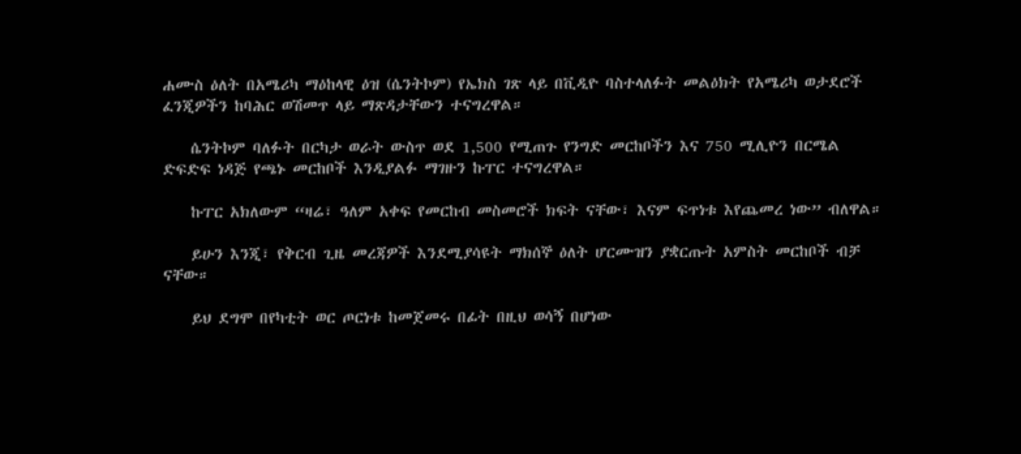ሐሙስ ዕለት በአሜሪካ ማዕከላዊ ዕዝ (ሴንትኮም) የኤክስ ገጽ ላይ በቪዲዮ ባስተላለፉት መልዕክት የአሜሪካ ወታደሮች ፈንጂዎችን ከባሕር ወሽመጥ ላይ ማጽዳታቸውን ተናግረዋል።

    ሴንትኮም ባለፉት በርካታ ወራት ውስጥ ወደ 1,500 የሚጠጉ የንግድ መርከቦችን እና 750 ሚሊዮን በርሜል ድፍድፍ ነዳጅ የጫኑ መርከቦች እንዲያልፉ ማገዙን ኩፐር ተናግረዋል።

    ኩፐር አክለውም “ዛሬ፣ ዓለም አቀፍ የመርከብ መስመሮች ክፍት ናቸው፣ እናም ፍጥነቱ እየጨመረ ነው” ብለዋል።

    ይሁን እንጂ፣ የቅርብ ጊዜ መረጃዎች እንደሚያሳዩት ማክሰኞ ዕለት ሆርሙዝን ያቋርጡት አምስት መርከቦች ብቻ ናቸው።

    ይህ ደግሞ በየካቲት ወር ጦርነቱ ከመጀመሩ በፊት በዚህ ወሳኝ በሆነው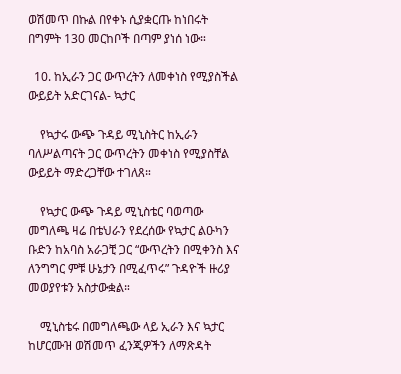ወሽመጥ በኩል በየቀኑ ሲያቋርጡ ከነበሩት በግምት 130 መርከቦች በጣም ያነሰ ነው።

  10. ከኢራን ጋር ውጥረትን ለመቀነስ የሚያስችል ውይይት አድርገናል- ኳታር

    የኳታሩ ውጭ ጉዳይ ሚኒስትር ከኢራን ባለሥልጣናት ጋር ውጥረትን መቀነስ የሚያስቸል ውይይት ማድረጋቸው ተገለጸ።

    የኳታር ውጭ ጉዳይ ሚኒስቴር ባወጣው መግለጫ ዛሬ በቴህራን የደረሰው የኳታር ልዑካን ቡድን ከአባስ አራጋቺ ጋር “ውጥረትን በሚቀንስ እና ለንግግር ምቹ ሁኔታን በሚፈጥሩ” ጉዳዮች ዙሪያ መወያየቱን አስታውቋል።

    ሚኒስቴሩ በመግለጫው ላይ ኢራን እና ኳታር ከሆርሙዝ ወሽመጥ ፈንጂዎችን ለማጽዳት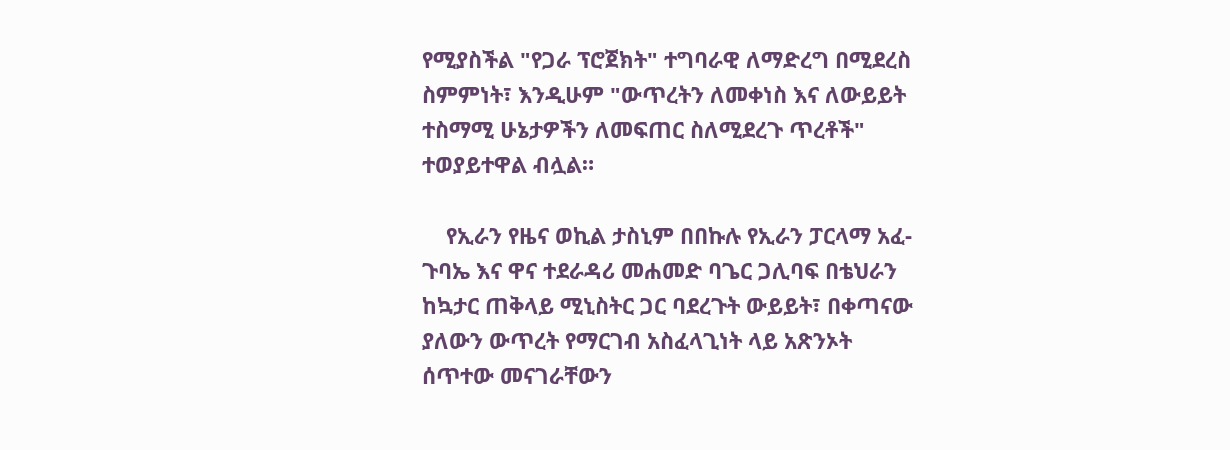የሚያስችል "የጋራ ፕሮጀክት" ተግባራዊ ለማድረግ በሚደረስ ስምምነት፣ እንዲሁም "ውጥረትን ለመቀነስ እና ለውይይት ተስማሚ ሁኔታዎችን ለመፍጠር ስለሚደረጉ ጥረቶች" ተወያይተዋል ብሏል።

    የኢራን የዜና ወኪል ታስኒም በበኩሉ የኢራን ፓርላማ አፈ-ጉባኤ እና ዋና ተደራዳሪ መሐመድ ባጌር ጋሊባፍ በቴህራን ከኳታር ጠቅላይ ሚኒስትር ጋር ባደረጉት ውይይት፣ በቀጣናው ያለውን ውጥረት የማርገብ አስፈላጊነት ላይ አጽንኦት ሰጥተው መናገራቸውን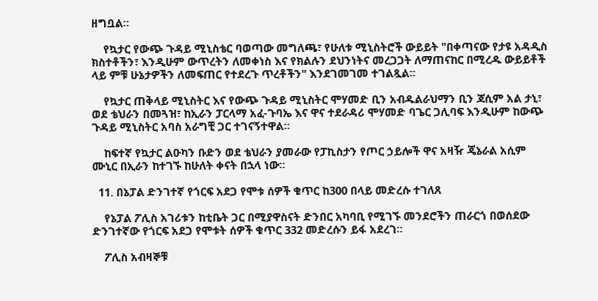ዘግቧል።

    የኳታር የውጭ ጉዳይ ሚኒስቴር ባወጣው መግለጫ፣ የሁለቱ ሚኒስትሮች ውይይት "በቀጣናው የታዩ አዳዲስ ክስተቶችን፣ እንዲሁም ውጥረትን ለመቀነስ እና የክልሉን ደህንነትና መረጋጋት ለማጠናከር በሚረዱ ውይይቶች ላይ ምቹ ሁኔታዎችን ለመፍጠር የተደረጉ ጥረቶችን" እንደገመገመ ተገልጿል።

    የኳታር ጠቅላይ ሚኒስትር እና የውጭ ጉዳይ ሚኒስትር ሞሃመድ ቢን አብዱልራህማን ቢን ጃሲም አል ታኒ፣ ወደ ቴህራን በመጓዝ፣ ከኢራን ፓርላማ አፈ-ጉባኤ እና ዋና ተደራዳሪ ሞሃመድ ባጌር ጋሊባፍ እንዲሁም ከውጭ ጉዳይ ሚኒስትር አባስ አራግቺ ጋር ተገናኝተዋል።

    ከፍተኛ የኳታር ልዑካን ቡድን ወደ ቴህራን ያመራው የፓኪስታን የጦር ኃይሎች ዋና አዛዥ ጄኔራል አሲም ሙኒር በኢራን ከተገኙ ከሁለት ቀናት በኋላ ነው።

  11. በኔፓል ድንገተኛ የጎርፍ አደጋ የሞቱ ሰዎች ቁጥር ከ300 በላይ መድረሱ ተገለጸ

    የኔፓል ፖሊስ አገሪቱን ከቲቤት ጋር በሚያዋስናት ድንበር አካባቢ የሚገኙ መንደሮችን ጠራርጎ በወሰደው ድንገተኛው የጎርፍ አደጋ የሞቱት ሰዎች ቁጥር 332 መድረሱን ይፋ አደረገ።

    ፖሊስ አብዛኞቹ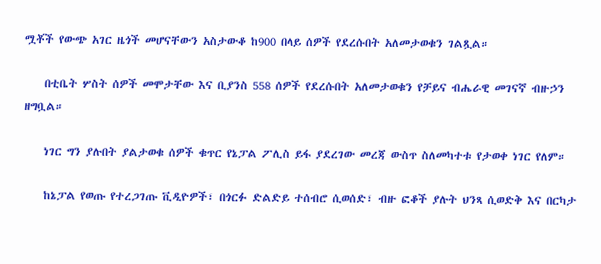ሟቾች የውጭ አገር ዜጎች መሆናቸውን አስታውቆ ከ900 በላይ ሰዎች የደረሱበት አለመታወቁን ገልጿል።

    በቲቤት ሦስት ሰዎች መሞታቸው እና ቢያንስ 558 ሰዎች የደረሱበት አለመታወቁን የቻይና ብሔራዊ መገናኛ ብዙኃን ዘግቧል።

    ነገር ግን ያሉበት ያልታወቁ ሰዎች ቁጥር የኔፓል ፖሊስ ይፋ ያደረገው መረጃ ውስጥ ስለመካተቱ የታወቀ ነገር የለም።

    ከኔፓል የወጡ የተረጋገጡ ቪዲዮዎች፣ በጎርፉ ድልድይ ተሰብሮ ሲወሰድ፣ ብዙ ፎቆች ያሉት ህንጻ ሲወድቅ እና በርካታ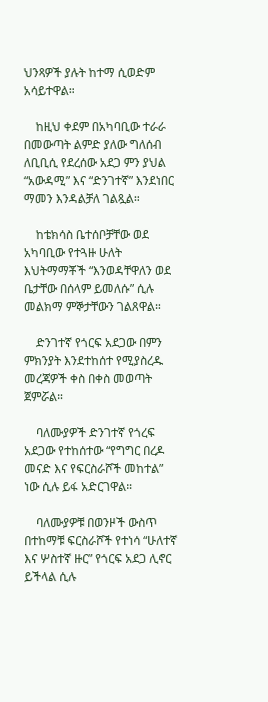ህንጻዎች ያሉት ከተማ ሲወድም አሳይተዋል።

    ከዚህ ቀደም በአካባቢው ተራራ በመውጣት ልምድ ያለው ግለሰብ ለቢቢሲ የደረሰው አደጋ ምን ያህል “አውዳሚ” እና “ድንገተኛ” እንደነበር ማመን እንዳልቻለ ገልጿል።

    ከቴክሳስ ቤተሰቦቻቸው ወደ አካባቢው የተጓዙ ሁለት እህትማማቾች “እንወዳቸዋለን ወደ ቤታቸው በሰላም ይመለሱ” ሲሉ መልክማ ምኞታቸውን ገልጸዋል።

    ድንገተኛ የጎርፍ አደጋው በምን ምክንያት እንደተከሰተ የሚያስረዱ መረጃዎች ቀስ በቀስ መወጣት ጀምሯል።

    ባለሙያዎች ድንገተኛ የጎረፍ አደጋው የተከሰተው “የግግር በረዶ መናድ እና የፍርስራሾች መከተል” ነው ሲሉ ይፋ አድርገዋል።

    ባለሙያዎቹ በወንዞች ውስጥ በተከማቹ ፍርስራሾች የተነሳ “ሁለተኛ እና ሦስተኛ ዙር” የጎርፍ አደጋ ሊኖር ይችላል ሲሉ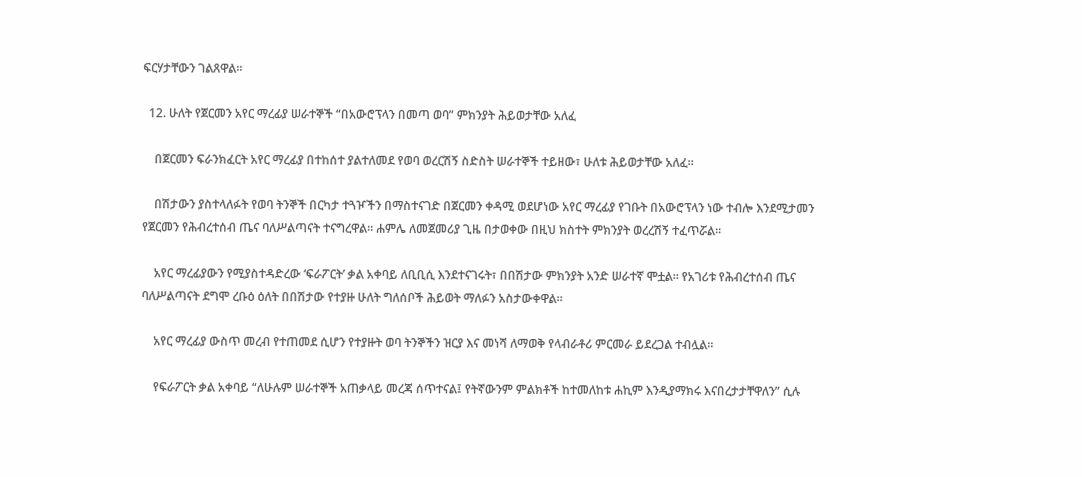ፍርሃታቸውን ገልጸዋል።

  12. ሁለት የጀርመን አየር ማረፊያ ሠራተኞች “በአውሮፕላን በመጣ ወባ” ምክንያት ሕይወታቸው አለፈ

    በጀርመን ፍራንክፈርት አየር ማረፊያ በተከሰተ ያልተለመደ የወባ ወረርሽኝ ስድስት ሠራተኞች ተይዘው፣ ሁለቱ ሕይወታቸው አለፈ።

    በሽታውን ያስተላለፉት የወባ ትንኞች በርካታ ተጓዦችን በማስተናገድ በጀርመን ቀዳሚ ወደሆነው አየር ማረፊያ የገቡት በአውሮፕላን ነው ተብሎ እንደሚታመን የጀርመን የሕብረተሰብ ጤና ባለሥልጣናት ተናግረዋል። ሐምሌ ለመጀመሪያ ጊዜ በታወቀው በዚህ ክስተት ምክንያት ወረረሽኝ ተፈጥሯል።

    አየር ማረፊያውን የሚያስተዳድረው ‘ፍራፖርት’ ቃል አቀባይ ለቢቢሲ እንደተናገሩት፣ በበሽታው ምክንያት አንድ ሠራተኛ ሞቷል። የአገሪቱ የሕብረተሰብ ጤና ባለሥልጣናት ደግሞ ረቡዕ ዕለት በበሽታው የተያዙ ሁለት ግለሰቦች ሕይወት ማለፉን አስታውቀዋል።

    አየር ማረፊያ ውስጥ መረብ የተጠመደ ሲሆን የተያዙት ወባ ትንኞችን ዝርያ እና መነሻ ለማወቅ የላብራቶሪ ምርመራ ይደረጋል ተብሏል።

    የፍራፖርት ቃል አቀባይ “ለሁሉም ሠራተኞች አጠቃላይ መረጃ ሰጥተናል፤ የትኛውንም ምልክቶች ከተመለከቱ ሐኪም እንዲያማክሩ እናበረታታቸዋለን” ሲሉ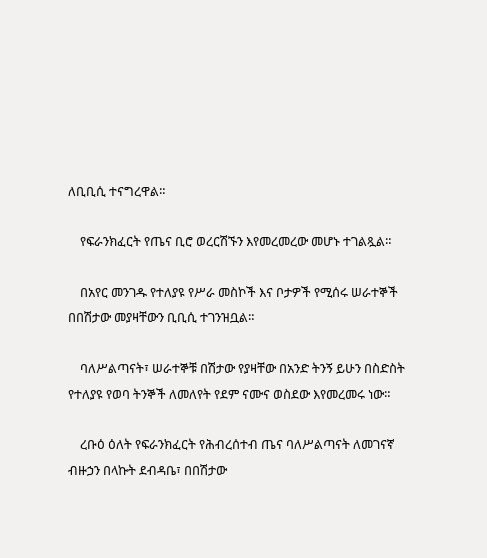ለቢቢሲ ተናግረዋል።

    የፍራንክፈርት የጤና ቢሮ ወረርሽኙን እየመረመረው መሆኑ ተገልጿል።

    በአየር መንገዱ የተለያዩ የሥራ መስኮች እና ቦታዎች የሚሰሩ ሠራተኞች በበሽታው መያዛቸውን ቢቢሲ ተገንዝቧል።

    ባለሥልጣናት፣ ሠራተኞቹ በሽታው የያዛቸው በአንድ ትንኝ ይሁን በስድስት የተለያዩ የወባ ትንኞች ለመለየት የደም ናሙና ወስደው እየመረመሩ ነው።

    ረቡዕ ዕለት የፍራንክፈርት የሕብረሰተብ ጤና ባለሥልጣናት ለመገናኛ ብዙኃን በላኩት ደብዳቤ፣ በበሽታው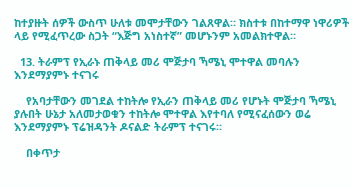ከተያዙት ሰዎች ውስጥ ሁለቱ መሞታቸውን ገልጸዋል። ክስተቱ በከተማዋ ነዋሪዎች ላይ የሚፈጥረው ስጋት “እጅግ አነስተኛ” መሆኑንም አመልክተዋል።

  13. ትራምፕ የኢራኑ ጠቅላይ መሪ ሞጅታባ ኻሜኒ ሞተዋል መባሉን እንደማያምኑ ተናገሩ

    የአባታቸውን መገደል ተከትሎ የኢራን ጠቅላይ መሪ የሆኑት ሞጅታባ ኻሜኒ ያሉበት ሁኔታ አለመታወቁን ተከትሎ ሞተዋል እየተባለ የሚናፈሰውን ወሬ እንደማያምኑ ፕሬዝዳንት ዶናልድ ትራምፕ ተናገሩ።

    በቀጥታ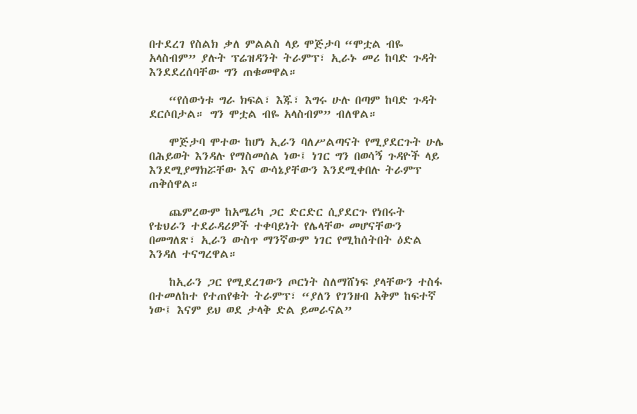በተደረገ የስልክ ቃለ ምልልስ ላይ ሞጅታባ “ሞቷል ብዬ አላስብም” ያሉት ፕሬዝዳንት ትራምፕ፣ ኢራኑ መሪ ከባድ ጉዳት እንደደረሰባቸው ግን ጠቁመዋል።

    “የሰውነቱ ግራ ክፍል፣ እጁ፣ እግሩ ሁሉ በጣም ከባድ ጉዳት ደርሶበታል። ግን ሞቷል ብዬ አላስብም” ብለዋል።

    ሞጅታባ ሞተው ከሆነ ኢራን ባለሥልጣናት የሚያደርጉት ሁሌ በሕይወት እንዳሉ የማስመሰል ነው፤ ነገር ግን በወሳኝ ጉዳዮች ላይ እንደሚያማክሯቸው እና ውሳኔያቸውን እንደሚቀበሉ ትራምፕ ጠቅሰዋል።

    ጨምረውም ከአሜሪካ ጋር ድርድር ሲያደርጉ የነበሩት የቴህራን ተደራዳሪዎች ተቀባይነት የሌላቸው መሆናቸውን በመግለጽ፣ ኢራን ውስጥ ማንኛውም ነገር የሚከሰትበት ዕድል እንዳለ ተናግረዋል።

    ከኢራን ጋር የሚደረገውን ጦርነት ስለማሸነፍ ያላቸውን ተስፋ በተመለከተ የተጠየቁት ትራምፕ፣ “ያለን የገንዘብ አቅም ከፍተኛ ነው፤ እናም ይህ ወደ ታላቅ ድል ይመራናል”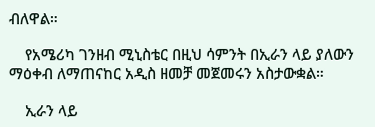ብለዋል።

    የአሜሪካ ገንዘብ ሚኒስቴር በዚህ ሳምንት በኢራን ላይ ያለውን ማዕቀብ ለማጠናከር አዲስ ዘመቻ መጀመሩን አስታውቋል።

    ኢራን ላይ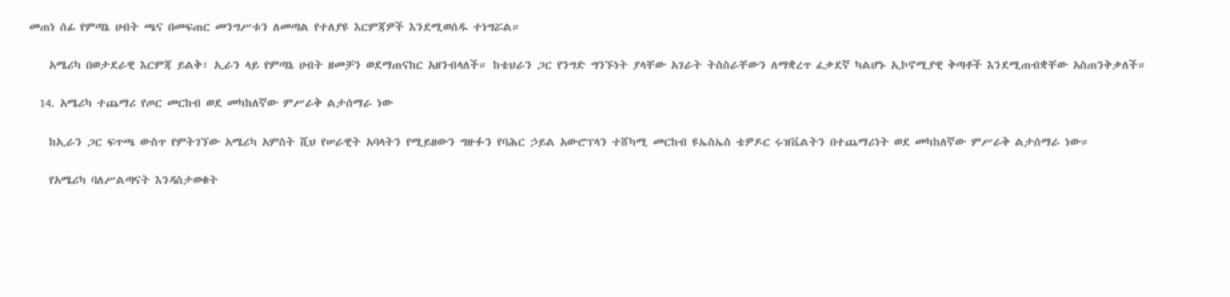መጠነ ሰፊ የምጣኔ ሀብት ጫና በመፍጠር መንግሥቱን ለመጣል የተለያዩ እርምጃዎች እንደሚወሰዱ ተነግሯል።

    አሜሪካ በወታደራዊ እርምጃ ይልቅ፣ ኢራን ላይ የምጣኔ ሀብት ዘመቻን ወደማጠናከር አዘንብላለች። ከቴህራን ጋር የንግድ ግንኙነት ያላቸው አገራት ትስስራቸውን ለማቋረጥ ፈቃደኛ ካልሆኑ ኢኮኖሚያዊ ቅጣቶች እንደሚጠብቋቸው አስጠንቅቃለች።

  14. አሜሪካ ተጨማሪ የጦር መርከብ ወደ መካከለኛው ምሥራቅ ልታሰማራ ነው

    ከኢራን ጋር ፍጥጫ ውስጥ የምትገኘው አሜሪካ አምስት ሺህ የሠራዊት አባላትን የሚይዘውን ግዙፉን የባሕር ኃይል አውሮፕላን ተሸካሚ መርከብ ዩኤስኤስ ቴዎዶር ሩዝቬልትን በተጨማሪነት ወደ መካከለኛው ምሥራቅ ልታሰማራ ነው።

    የአሜሪካ ባለሥልጣናት እንዳስታወቁት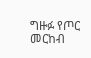ግዙፉ የጦር መርከብ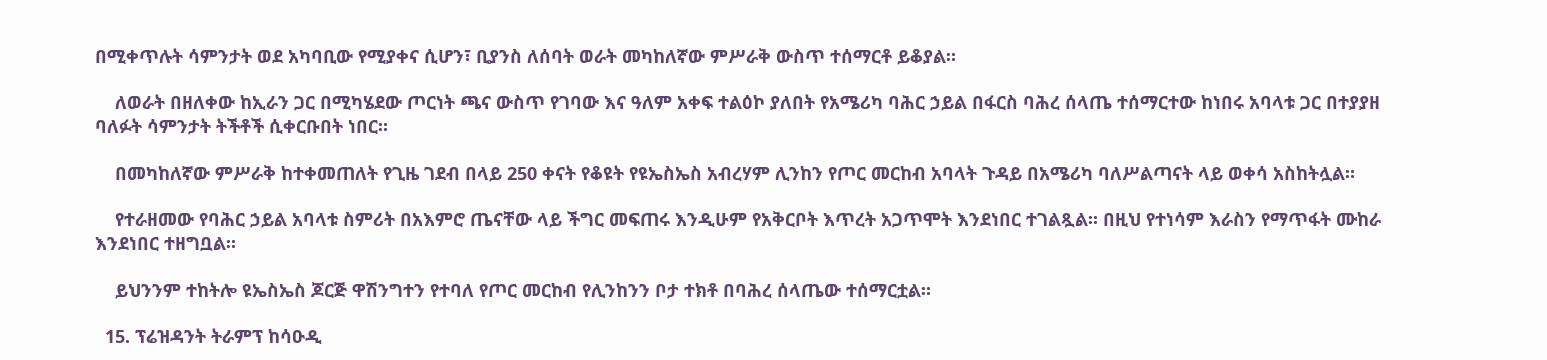በሚቀጥሉት ሳምንታት ወደ አካባቢው የሚያቀና ሲሆን፣ ቢያንስ ለሰባት ወራት መካከለኛው ምሥራቅ ውስጥ ተሰማርቶ ይቆያል።

    ለወራት በዘለቀው ከኢራን ጋር በሚካሄደው ጦርነት ጫና ውስጥ የገባው እና ዓለም አቀፍ ተልዕኮ ያለበት የአሜሪካ ባሕር ኃይል በፋርስ ባሕረ ሰላጤ ተሰማርተው ከነበሩ አባላቱ ጋር በተያያዘ ባለፉት ሳምንታት ትችቶች ሲቀርቡበት ነበር።

    በመካከለኛው ምሥራቅ ከተቀመጠለት የጊዜ ገደብ በላይ 250 ቀናት የቆዩት የዩኤስኤስ አብረሃም ሊንከን የጦር መርከብ አባላት ጉዳይ በአሜሪካ ባለሥልጣናት ላይ ወቀሳ አስከትሏል።

    የተራዘመው የባሕር ኃይል አባላቱ ስምሪት በአእምሮ ጤናቸው ላይ ችግር መፍጠሩ እንዲሁም የአቅርቦት እጥረት አጋጥሞት እንደነበር ተገልጿል። በዚህ የተነሳም እራስን የማጥፋት ሙከራ እንደነበር ተዘግቧል።

    ይህንንም ተከትሎ ዩኤስኤስ ጆርጅ ዋሽንግተን የተባለ የጦር መርከብ የሊንከንን ቦታ ተክቶ በባሕረ ሰላጤው ተሰማርቷል።

  15. ፕሬዝዳንት ትራምፕ ከሳዑዲ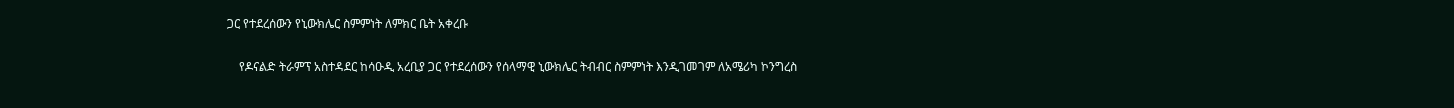ጋር የተደረሰውን የኒውክሌር ስምምነት ለምክር ቤት አቀረቡ

    የዶናልድ ትራምፕ አስተዳደር ከሳዑዲ አረቢያ ጋር የተደረሰውን የሰላማዊ ኒውክሌር ትብብር ስምምነት እንዲገመገም ለአሜሪካ ኮንግረስ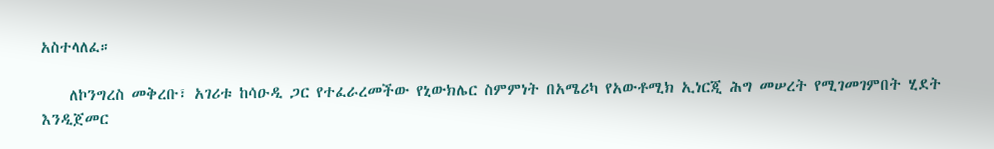አስተላለፈ።

    ለኮንግረስ መቅረቡ፣ አገሪቱ ከሳዑዲ ጋር የተፈራረመችው የኒውክሌር ስምምነት በአሜሪካ የአውቶሚክ ኢነርጂ ሕግ መሠረት የሚገመገምበት ሂደት እንዲጀመር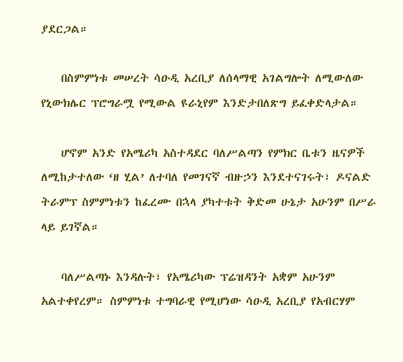ያደርጋል።

    በስምምነቱ መሠረት ሳዑዲ አረቢያ ለሰላማዊ አገልግሎት ለሚውለው የኒውክሌር ፕሮግራሟ የሚውል ዩራኒየም እንድታበለጽግ ይፈቀድላታል።

    ሆኖም አንድ የአሜሪካ አስተዳደር ባለሥልጣን የምክር ቤቱን ዜናዎች ለሚከታተለው ‘ዘ ሂል’ ለተባለ የመገናኛ ብዙኃን እንደተናገሩት፣ ዶናልድ ትራምፕ ስምምነቱን ከፈረሙ በኋላ ያካተቱት ቅድመ ሁኔታ አሁንም በሥራ ላይ ይገኛል።

    ባለሥልጣኑ እንዳሉት፣ የአሜሪካው ፕሬዝዳንት አቋም አሁንም አልተቀየረም። ስምምነቱ ተግባራዊ የሚሆነው ሳዑዲ አረቢያ የአብርሃም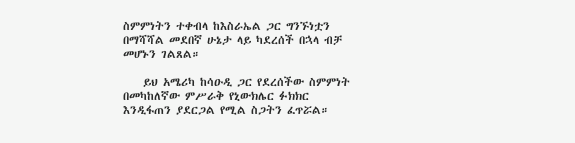ስምምነትን ተቀብላ ከእስራኤል ጋር ግንኙነቷን በማሻሻል መደበኛ ሁኔታ ላይ ካደረሰች በኋላ ብቻ መሆኑን ገልጸል።

    ይህ አሜሪካ ከሳዑዲ ጋር የደረሰችው ስምምነት በመካከለኛው ምሥራቅ የኒውክሌር ፉክክር እንዲፋጠን ያደርጋል የሚል ስጋትን ፈጥሯል።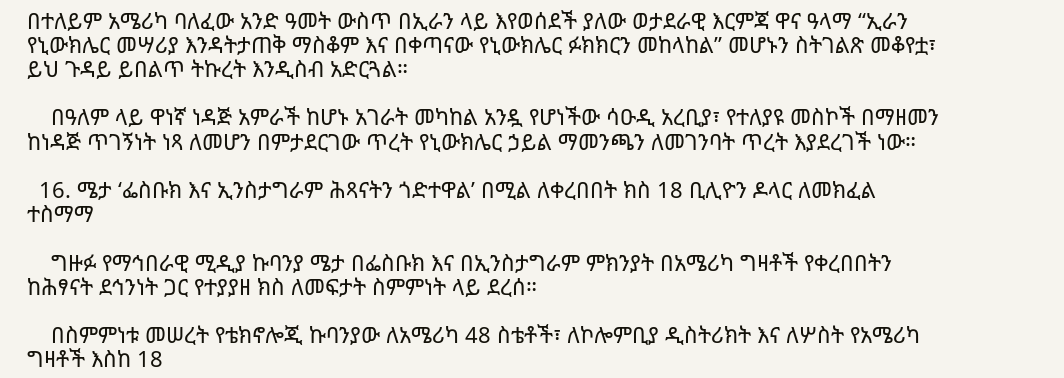በተለይም አሜሪካ ባለፈው አንድ ዓመት ውስጥ በኢራን ላይ እየወሰደች ያለው ወታደራዊ እርምጃ ዋና ዓላማ “ኢራን የኒውክሌር መሣሪያ እንዳትታጠቅ ማስቆም እና በቀጣናው የኒውክሌር ፉክክርን መከላከል” መሆኑን ስትገልጽ መቆየቷ፣ ይህ ጉዳይ ይበልጥ ትኩረት እንዲስብ አድርጓል።

    በዓለም ላይ ዋነኛ ነዳጅ አምራች ከሆኑ አገራት መካከል አንዷ የሆነችው ሳዑዲ አረቢያ፣ የተለያዩ መስኮች በማዘመን ከነዳጅ ጥገኝነት ነጻ ለመሆን በምታደርገው ጥረት የኒውክሌር ኃይል ማመንጫን ለመገንባት ጥረት እያደረገች ነው።

  16. ሜታ ‘ፌስቡክ እና ኢንስታግራም ሕጻናትን ጎድተዋል’ በሚል ለቀረበበት ክስ 18 ቢሊዮን ዶላር ለመክፈል ተስማማ

    ግዙፉ የማኅበራዊ ሚዲያ ኩባንያ ሜታ በፌስቡክ እና በኢንስታግራም ምክንያት በአሜሪካ ግዛቶች የቀረበበትን ከሕፃናት ደኅንነት ጋር የተያያዘ ክስ ለመፍታት ስምምነት ላይ ደረሰ።

    በስምምነቱ መሠረት የቴክኖሎጂ ኩባንያው ለአሜሪካ 48 ስቴቶች፣ ለኮሎምቢያ ዲስትሪክት እና ለሦስት የአሜሪካ ግዛቶች እስከ 18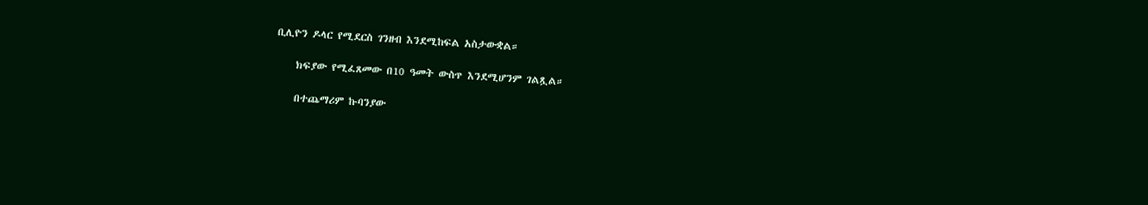ቢሊዮን ዶላር የሚደርስ ገንዘብ እንደሚከፍል አስታውቋል።

    ክፍያው የሚፈጸመው በ10 ዓመት ውስጥ እንደሚሆንም ገልጿል።

    በተጨማሪም ኩባንያው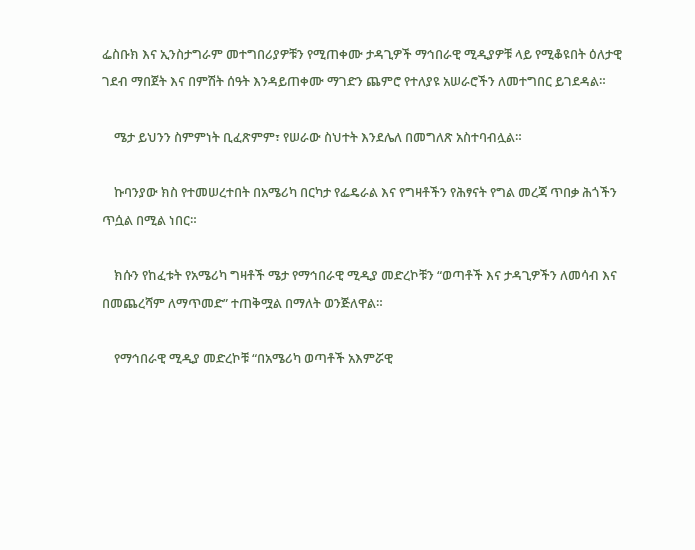ፌስቡክ እና ኢንስታግራም መተግበሪያዎቹን የሚጠቀሙ ታዳጊዎች ማኅበራዊ ሚዲያዎቹ ላይ የሚቆዩበት ዕለታዊ ገደብ ማበጀት እና በምሽት ሰዓት እንዳይጠቀሙ ማገድን ጨምሮ የተለያዩ አሠራሮችን ለመተግበር ይገደዳል።

    ሜታ ይህንን ስምምነት ቢፈጽምም፣ የሠራው ስህተት እንደሌለ በመግለጽ አስተባብሏል።

    ኩባንያው ክስ የተመሠረተበት በአሜሪካ በርካታ የፌዴራል እና የግዛቶችን የሕፃናት የግል መረጃ ጥበቃ ሕጎችን ጥሷል በሚል ነበር።

    ክሱን የከፈቱት የአሜሪካ ግዛቶች ሜታ የማኅበራዊ ሚዲያ መድረኮቹን “ወጣቶች እና ታዳጊዎችን ለመሳብ እና በመጨረሻም ለማጥመድ” ተጠቅሟል በማለት ወንጅለዋል።

    የማኅበራዊ ሚዲያ መድረኮቹ “በአሜሪካ ወጣቶች አእምሯዊ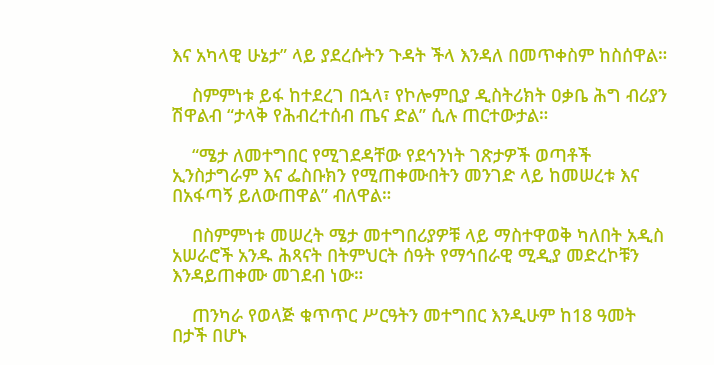እና አካላዊ ሁኔታ” ላይ ያደረሱትን ጉዳት ችላ እንዳለ በመጥቀስም ከስሰዋል።

    ስምምነቱ ይፋ ከተደረገ በኋላ፣ የኮሎምቢያ ዲስትሪክት ዐቃቤ ሕግ ብሪያን ሽዋልብ “ታላቅ የሕብረተሰብ ጤና ድል” ሲሉ ጠርተውታል።

    “ሜታ ለመተግበር የሚገደዳቸው የደኅንነት ገጽታዎች ወጣቶች ኢንስታግራም እና ፌስቡክን የሚጠቀሙበትን መንገድ ላይ ከመሠረቱ እና በአፋጣኝ ይለውጠዋል” ብለዋል።

    በስምምነቱ መሠረት ሜታ መተግበሪያዎቹ ላይ ማስተዋወቅ ካለበት አዲስ አሠራሮች አንዱ ሕጻናት በትምህርት ሰዓት የማኅበራዊ ሚዲያ መድረኮቹን እንዳይጠቀሙ መገደብ ነው።

    ጠንካራ የወላጅ ቁጥጥር ሥርዓትን መተግበር እንዲሁም ከ18 ዓመት በታች በሆኑ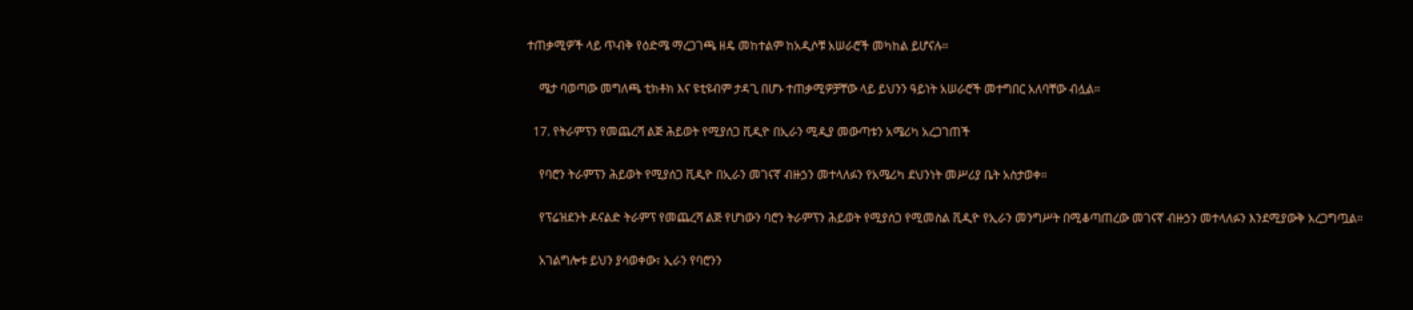ተጠቃሚዎች ላይ ጥብቅ የዕድሜ ማረጋገጫ ዘዴ መከተልም ከአዲሶቹ አሠራሮች መካከል ይሆናሉ።

    ሜታ ባወጣው መግለጫ ቲክቶክ እና ዩቲዩብም ታዳጊ በሆኑ ተጠቃሚዎቻቸው ላይ ይህንን ዓይነት አሠራሮች መተግበር አለባቸው ብሏል።

  17. የትራምፕን የመጨረሻ ልጅ ሕይወት የሚያሰጋ ቪዲዮ በኢራን ሚዲያ መውጣቱን አሜሪካ አረጋገጠች

    የባሮን ትራምፕን ሕይወት የሚያሰጋ ቪዲዮ በኢራን መገናኛ ብዙኃን መተላለፉን የአሜሪካ ደህንነት መሥሪያ ቤት አስታወቀ።

    የፕሬዝደንት ዶናልድ ትራምፕ የመጨረሻ ልጅ የሆነውን ባሮን ትራምፕን ሕይወት የሚያሰጋ የሚመስል ቪዲዮ የኢራን መንግሥት በሚቆጣጠረው መገናኛ ብዙኃን መተላለፉን እንደሚያውቅ አረጋግጧል።

    አገልግሎቱ ይህን ያሳወቀው፣ ኢራን የባሮንን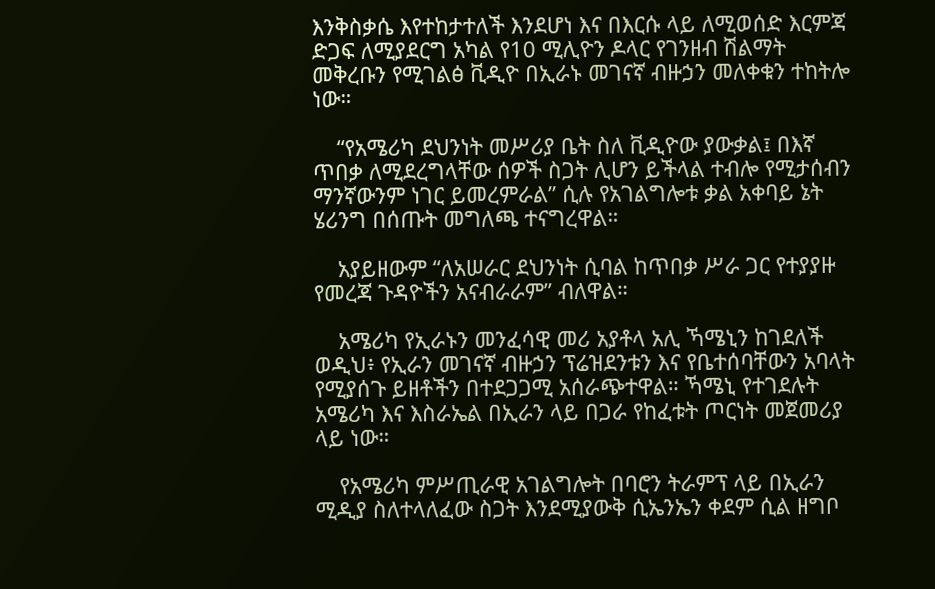እንቅስቃሴ እየተከታተለች እንደሆነ እና በእርሱ ላይ ለሚወሰድ እርምጃ ድጋፍ ለሚያደርግ አካል የ10 ሚሊዮን ዶላር የገንዘብ ሽልማት መቅረቡን የሚገልፅ ቪዲዮ በኢራኑ መገናኛ ብዙኃን መለቀቁን ተከትሎ ነው።

    “የአሜሪካ ደህንነት መሥሪያ ቤት ስለ ቪዲዮው ያውቃል፤ በእኛ ጥበቃ ለሚደረግላቸው ሰዎች ስጋት ሊሆን ይችላል ተብሎ የሚታሰብን ማንኛውንም ነገር ይመረምራል” ሲሉ የአገልግሎቱ ቃል አቀባይ ኔት ሄሪንግ በሰጡት መግለጫ ተናግረዋል።

    አያይዘውም “ለአሠራር ደህንነት ሲባል ከጥበቃ ሥራ ጋር የተያያዙ የመረጃ ጉዳዮችን አናብራራም” ብለዋል።

    አሜሪካ የኢራኑን መንፈሳዊ መሪ አያቶላ አሊ ኻሜኒን ከገደለች ወዲህ፥ የኢራን መገናኛ ብዙኃን ፕሬዝደንቱን እና የቤተሰባቸውን አባላት የሚያሰጉ ይዘቶችን በተደጋጋሚ አሰራጭተዋል። ኻሜኒ የተገደሉት አሜሪካ እና እስራኤል በኢራን ላይ በጋራ የከፈቱት ጦርነት መጀመሪያ ላይ ነው።

    የአሜሪካ ምሥጢራዊ አገልግሎት በባሮን ትራምፕ ላይ በኢራን ሚዲያ ስለተላለፈው ስጋት እንደሚያውቅ ሲኤንኤን ቀደም ሲል ዘግቦ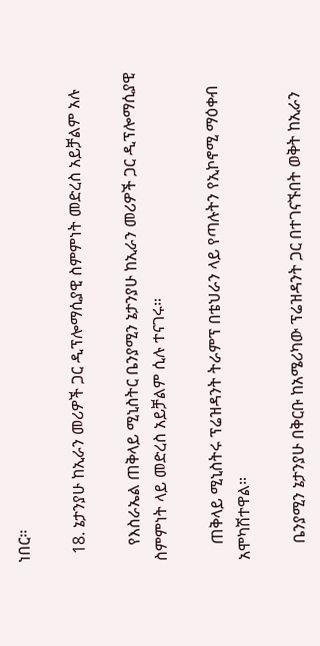ነበር።

  18. ኔታንያሁ ከኢራን መሪዎች ጋር ዲፕሎማሲያዊ ስምምነት መድረስ አይቻልም አሉ

    የእስራኤል ጠቅላይ ሚኒስትር ቤንያሚን ኔታንያሁ ከኢራን መሪዎች ጋር ዲፕሎማሲያዊ ስምምነት ላይ መድረስ አይቻልም ሲሉ ተናገሩ።

    ጠቅላይ ሚኒስትሩ ፕሬዝዳንት ትራምፕ በቴህራን ላይ የጣሉትን የኢኮኖሚ ማዕቀብ አሞካሽተዋል።

    ቤንያሚን ኔታንያሁ በቅርቡ ከአሜሪካው ፕሬዝዳንት ጋር በተገናኙበት ወቅት ከኢራን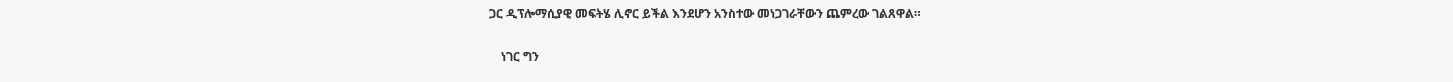ጋር ዲፕሎማሲያዊ መፍትሄ ሊኖር ይችል እንደሆን አንስተው መነጋገራቸውን ጨምረው ገልጸዋል።

    ነገር ግን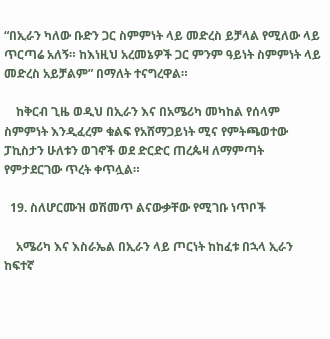“በኢራን ካለው ቡድን ጋር ስምምነት ላይ መድረስ ይቻላል የሚለው ላይ ጥርጣሬ አለኝ። ከእነዚህ አረመኔዎች ጋር ምንም ዓይነት ስምምነት ላይ መድረስ አይቻልም” በማለት ተናግረዋል።

    ከቅርብ ጊዜ ወዲህ በኢራን እና በአሜሪካ መካከል የሰላም ስምምነት እንዲፈረም ቁልፍ የአሸማጋይነት ሚና የምትጫወተው ፓኪስታን ሁለቱን ወገኖች ወደ ድርድር ጠረጴዛ ለማምጣት የምታደርገው ጥረት ቀጥሏል።

  19. ስለሆርሙዝ ወሽመጥ ልናውቃቸው የሚገቡ ነጥቦች

    አሜሪካ እና እስራኤል በኢራን ላይ ጦርነት ከከፈቱ በኋላ ኢራን ከፍተኛ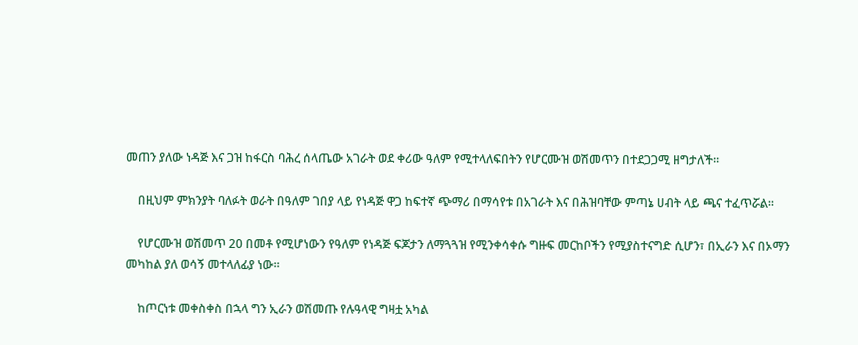መጠን ያለው ነዳጅ እና ጋዝ ከፋርስ ባሕረ ሰላጤው አገራት ወደ ቀሪው ዓለም የሚተላለፍበትን የሆርሙዝ ወሽመጥን በተደጋጋሚ ዘግታለች።

    በዚህም ምክንያት ባለፉት ወራት በዓለም ገበያ ላይ የነዳጅ ዋጋ ከፍተኛ ጭማሪ በማሳየቱ በአገራት እና በሕዝባቸው ምጣኔ ሀብት ላይ ጫና ተፈጥሯል።

    የሆርሙዝ ወሽመጥ 20 በመቶ የሚሆነውን የዓለም የነዳጅ ፍጆታን ለማጓጓዝ የሚንቀሳቀሱ ግዙፍ መርከቦችን የሚያስተናግድ ሲሆን፣ በኢራን እና በኦማን መካከል ያለ ወሳኝ መተላለፊያ ነው።

    ከጦርነቱ መቀስቀስ በኋላ ግን ኢራን ወሽመጡ የሉዓላዊ ግዛቷ አካል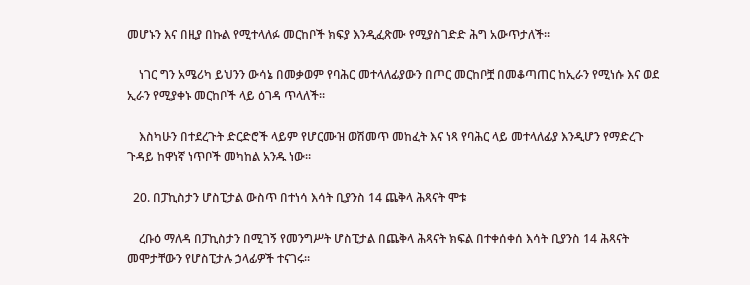መሆኑን እና በዚያ በኩል የሚተላለፉ መርከቦች ክፍያ እንዲፈጽሙ የሚያስገድድ ሕግ አውጥታለች።

    ነገር ግን አሜሪካ ይህንን ውሳኔ በመቃወም የባሕር መተላለፊያውን በጦር መርከቦቿ በመቆጣጠር ከኢራን የሚነሱ እና ወደ ኢራን የሚያቀኑ መርከቦች ላይ ዕገዳ ጥላለች።

    እስካሁን በተደረጉት ድርድሮች ላይም የሆርሙዝ ወሽመጥ መከፈት እና ነጻ የባሕር ላይ መተላለፊያ እንዲሆን የማድረጉ ጉዳይ ከዋነኛ ነጥቦች መካከል አንዱ ነው።

  20. በፓኪስታን ሆስፒታል ውስጥ በተነሳ እሳት ቢያንስ 14 ጨቅላ ሕጻናት ሞቱ

    ረቡዕ ማለዳ በፓኪስታን በሚገኝ የመንግሥት ሆስፒታል በጨቅላ ሕጻናት ክፍል በተቀሰቀሰ እሳት ቢያንስ 14 ሕጻናት መሞታቸውን የሆስፒታሉ ኃላፊዎች ተናገሩ።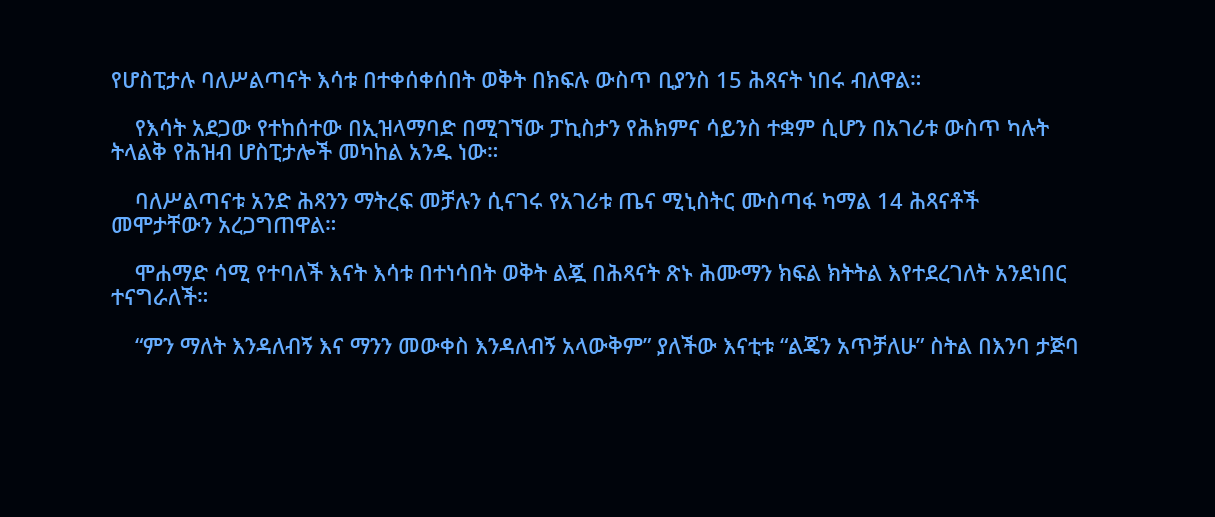የሆስፒታሉ ባለሥልጣናት እሳቱ በተቀሰቀሰበት ወቅት በክፍሉ ውስጥ ቢያንስ 15 ሕጻናት ነበሩ ብለዋል።

    የእሳት አደጋው የተከሰተው በኢዝላማባድ በሚገኘው ፓኪስታን የሕክምና ሳይንስ ተቋም ሲሆን በአገሪቱ ውስጥ ካሉት ትላልቅ የሕዝብ ሆስፒታሎች መካከል አንዱ ነው።

    ባለሥልጣናቱ አንድ ሕጻንን ማትረፍ መቻሉን ሲናገሩ የአገሪቱ ጤና ሚኒስትር ሙስጣፋ ካማል 14 ሕጻናቶች መሞታቸውን አረጋግጠዋል።

    ሞሐማድ ሳሚ የተባለች እናት እሳቱ በተነሳበት ወቅት ልጇ በሕጻናት ጽኑ ሕሙማን ክፍል ክትትል እየተደረገለት አንደነበር ተናግራለች።

    “ምን ማለት እንዳለብኝ እና ማንን መውቀስ እንዳለብኝ አላውቅም” ያለችው እናቲቱ “ልጄን አጥቻለሁ” ስትል በእንባ ታጅባ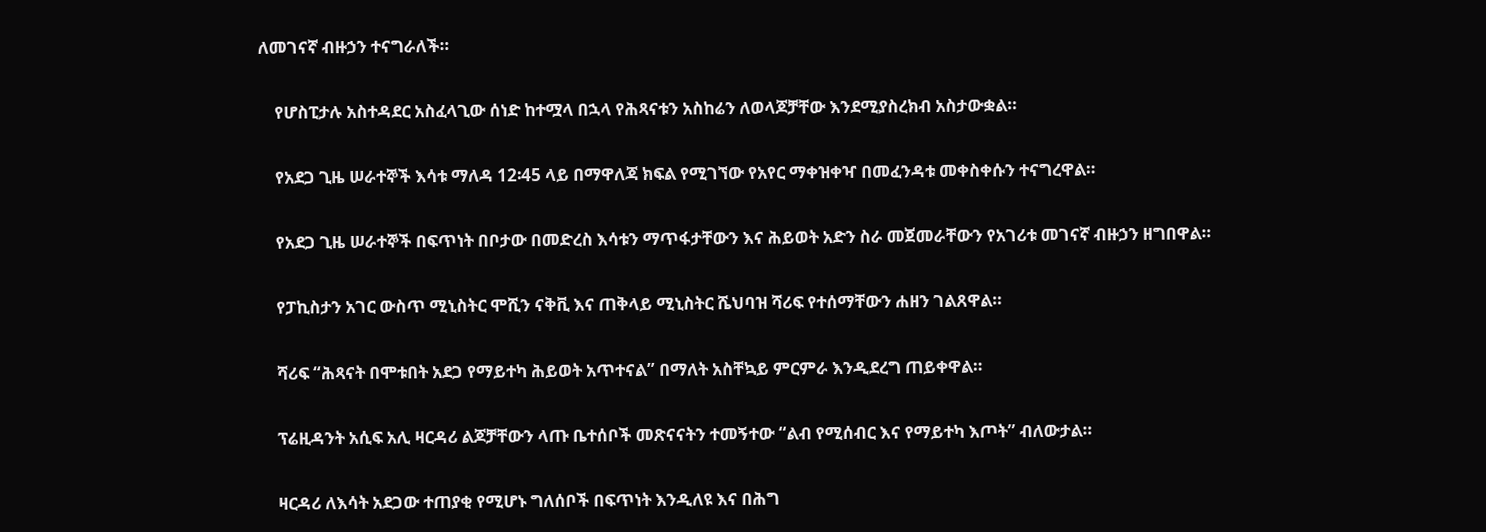ለመገናኛ ብዙኃን ተናግራለች።

    የሆስፒታሉ አስተዳደር አስፈላጊው ሰነድ ከተሟላ በኋላ የሕጻናቱን አስከሬን ለወላጆቻቸው እንደሚያስረክብ አስታውቋል።

    የአደጋ ጊዜ ሠራተኞች እሳቱ ማለዳ 12፡45 ላይ በማዋለጃ ክፍል የሚገኘው የአየር ማቀዝቀዣ በመፈንዳቱ መቀስቀሱን ተናግረዋል።

    የአደጋ ጊዜ ሠራተኞች በፍጥነት በቦታው በመድረስ እሳቱን ማጥፋታቸውን እና ሕይወት አድን ስራ መጀመራቸውን የአገሪቱ መገናኛ ብዙኃን ዘግበዋል።

    የፓኪስታን አገር ውስጥ ሚኒስትር ሞሺን ናቅቪ እና ጠቅላይ ሚኒስትር ሼህባዝ ሻሪፍ የተሰማቸውን ሐዘን ገልጸዋል።

    ሻሪፍ “ሕጻናት በሞቱበት አደጋ የማይተካ ሕይወት አጥተናል” በማለት አስቸኳይ ምርምራ እንዲደረግ ጠይቀዋል።

    ፕሬዚዳንት አሲፍ አሊ ዛርዳሪ ልጆቻቸውን ላጡ ቤተሰቦች መጽናናትን ተመኝተው “ልብ የሚሰብር እና የማይተካ እጦት” ብለውታል።

    ዛርዳሪ ለእሳት አደጋው ተጠያቂ የሚሆኑ ግለሰቦች በፍጥነት እንዲለዩ እና በሕግ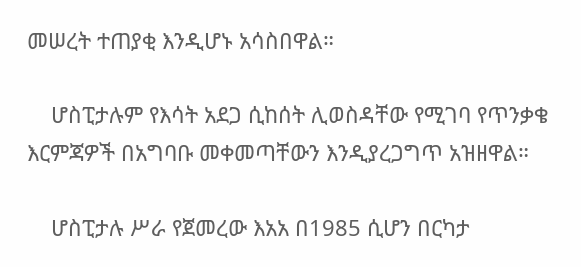መሠረት ተጠያቂ እንዲሆኑ አሳስበዋል።

    ሆስፒታሉም የእሳት አደጋ ሲከሰት ሊወስዳቸው የሚገባ የጥንቃቄ እርምጃዎች በአግባቡ መቀመጣቸውን እንዲያረጋግጥ አዝዘዋል።

    ሆስፒታሉ ሥራ የጀመረው እአአ በ1985 ሲሆን በርካታ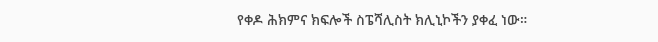የቀዶ ሕክምና ክፍሎች ስፔሻሊስት ክሊኒኮችን ያቀፈ ነው።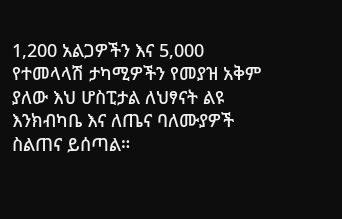1,200 አልጋዎችን እና 5,000 የተመላላሽ ታካሚዎችን የመያዝ አቅም ያለው እህ ሆስፒታል ለህፃናት ልዩ እንክብካቤ እና ለጤና ባለሙያዎች ስልጠና ይሰጣል።